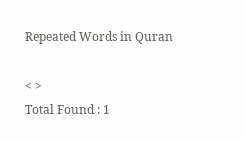Repeated Words in Quran

< >
Total Found : 1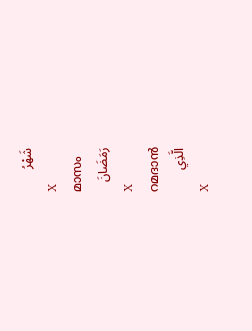شَهْرُ
X
മാസം
رَمَضَانَ
X
റമദാന്‍
الَّذِي
X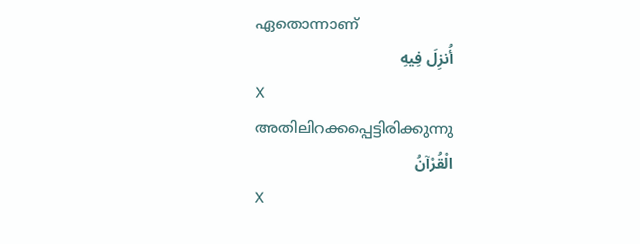ഏതൊന്നാണ്
أُنزِلَ فِيهِ
X
അതിലിറക്കപ്പെട്ടിരിക്കുന്നു
الْقُرْآنُ
X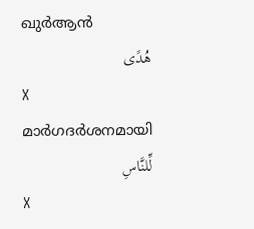ഖുര്‍ആന്‍
هُدًى
X
മാര്‍ഗദര്‍ശനമായി
لِّلنَّاسِ
X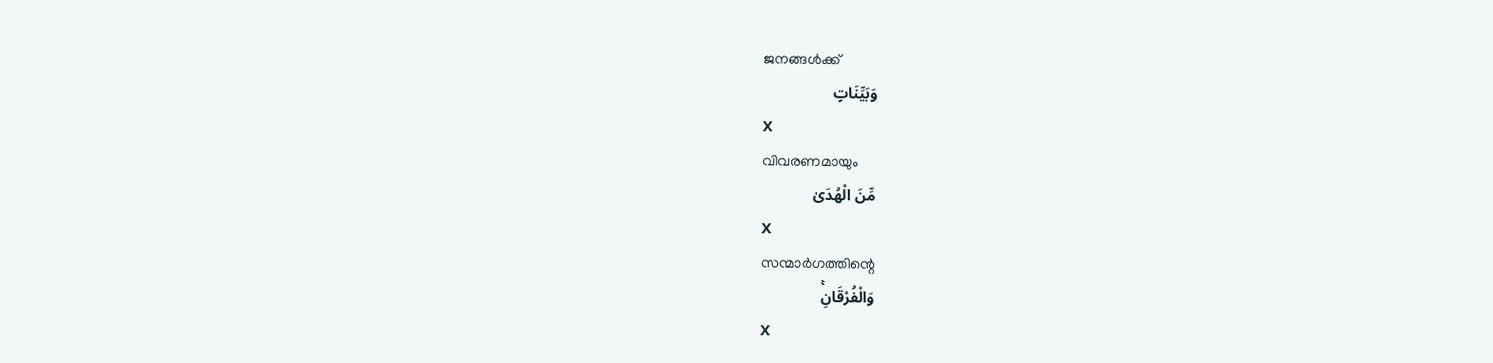ജനങ്ങള്‍ക്ക്
وَبَيِّنَاتٍ
X
വിവരണമായും
مِّنَ الْهُدَىٰ
X
സന്മാര്‍ഗത്തിന്റെ
وَالْفُرْقَانِۚ
X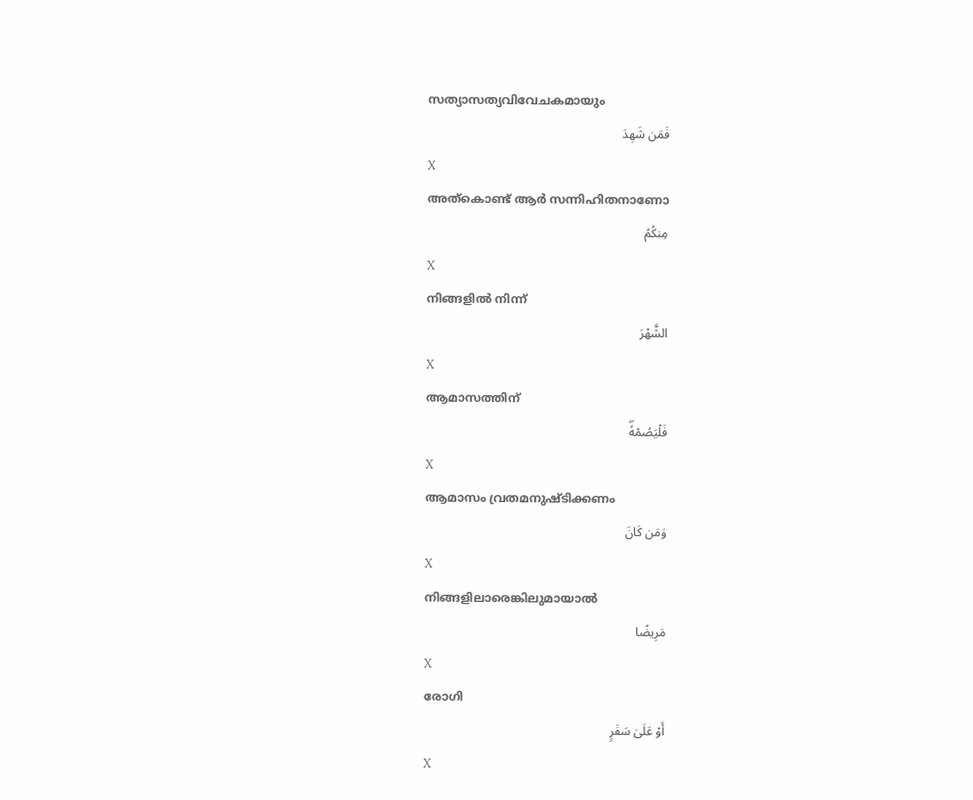സത്യാസത്യവിവേചകമായും
فَمَن شَهِدَ
X
അത്കൊണ്ട് ആര്‍ സന്നിഹിതനാണോ
مِنكُمُ
X
നിങ്ങളില്‍ നിന്ന്
الشَّهْرَ
X
ആമാസത്തിന്
فَلْيَصُمْهُۖ
X
ആമാസം വ്രതമനുഷ്ടിക്കണം
وَمَن كَانَ
X
നിങ്ങളിലാരെങ്കിലുമായാല്‍
مَرِيضًا
X
രോഗി
أَوْ عَلَىٰ سَفَرٍ
X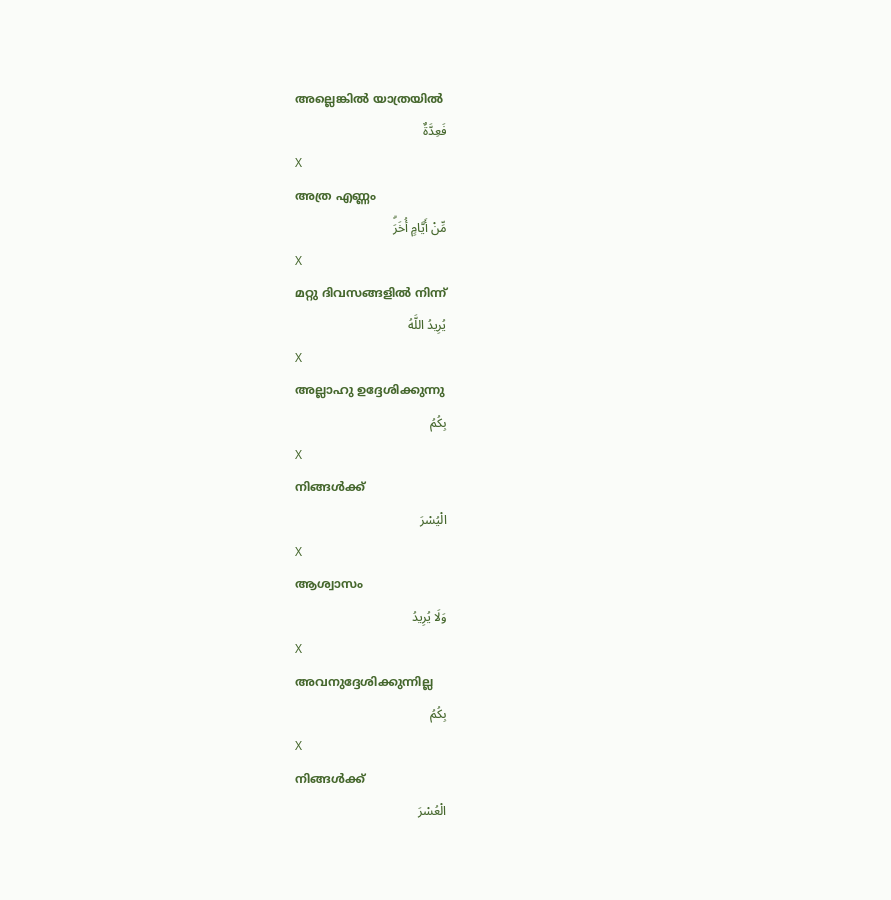അല്ലെങ്കില്‍ യാത്രയില്‍
فَعِدَّةٌ
X
അത്ര എണ്ണം
مِّنْ أَيَّامٍ أُخَرَۗ
X
മറ്റു ദിവസങ്ങളില്‍ നിന്ന്
يُرِيدُ اللَّهُ
X
അല്ലാഹു ഉദ്ദേശിക്കുന്നു
بِكُمُ
X
നിങ്ങള്‍ക്ക്
الْيُسْرَ
X
ആശ്വാസം
وَلَا يُرِيدُ
X
അവനുദ്ദേശിക്കുന്നില്ല
بِكُمُ
X
നിങ്ങള്‍ക്ക്
الْعُسْرَ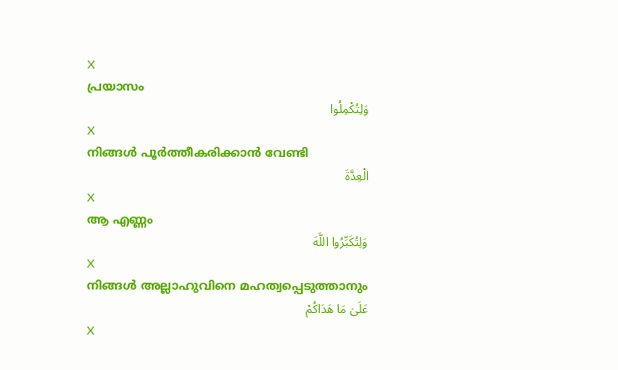X
പ്രയാസം
وَلِتُكْمِلُوا
X
നിങ്ങള്‍ പൂര്‍ത്തീകരിക്കാന്‍ വേണ്ടി
الْعِدَّةَ
X
ആ എണ്ണം
وَلِتُكَبِّرُوا اللَّهَ
X
നിങ്ങള്‍ അല്ലാഹുവിനെ മഹത്വപ്പെടുത്താനും
عَلَىٰ مَا هَدَاكُمْ
X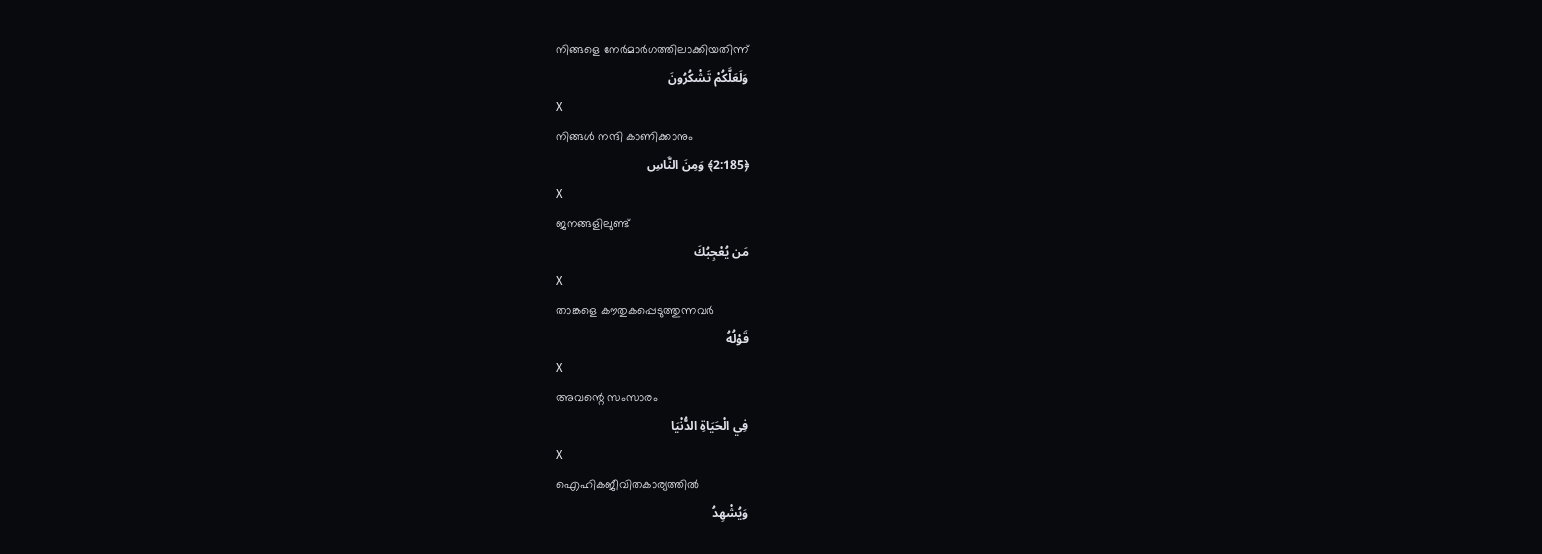നിങ്ങളെ നേര്‍മാര്‍ഗത്തിലാക്കിയതിന്ന്
وَلَعَلَّكُمْ تَشْكُرُونَ
X
നിങ്ങള്‍ നന്ദി കാണിക്കാനും
﴿2:185﴾ وَمِنَ النَّاسِ
X
ജനങ്ങളിലുണ്ട്
مَن يُعْجِبُكَ
X
താങ്കളെ കൗതുകപ്പെടുത്തുന്നവര്‍
قَوْلُهُ
X
അവന്റെ സംസാരം
فِي الْحَيَاةِ الدُّنْيَا
X
ഐഹികജീവിതകാര്യത്തില്‍
وَيُشْهِدُ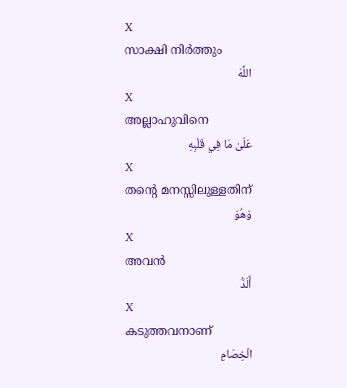X
സാക്ഷി നിര്‍ത്തും
اللَّهَ
X
അല്ലാഹുവിനെ
عَلَىٰ مَا فِي قَلْبِهِ
X
തന്റെ മനസ്സിലുള്ളതിന്
وَهُوَ
X
അവന്‍
أَلَدُّ
X
കടുത്തവനാണ്
الْخِصَامِ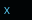X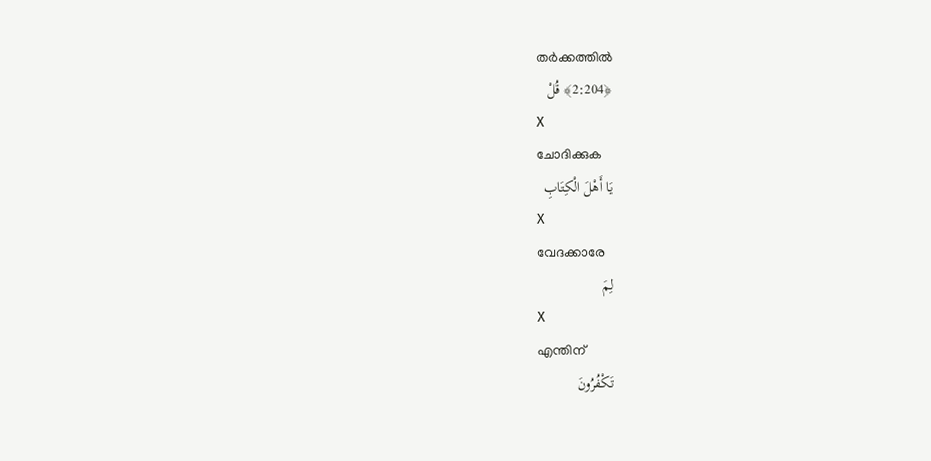തര്‍ക്കത്തില്‍
﴿2:204﴾ قُلْ
X
ചോദിക്കുക
يَا أَهْلَ الْكِتَابِ
X
വേദക്കാരേ
لِمَ
X
എന്തിന്
تَكْفُرُونَ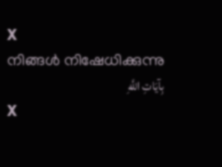X
നിങ്ങള്‍ നിഷേധിക്കുന്നു
بِآيَاتِ اللَّهِ
X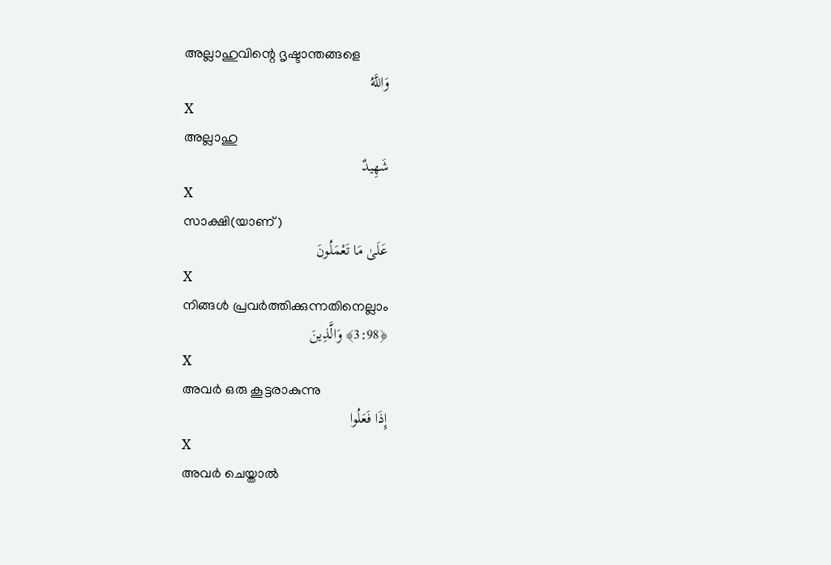അല്ലാഹുവിന്റെ ദൃഷ്ടാന്തങ്ങളെ
وَاللَّهُ
X
അല്ലാഹു
شَهِيدٌ
X
സാക്ഷി(യാണ്)
عَلَىٰ مَا تَعْمَلُونَ
X
നിങ്ങള്‍ പ്രവര്‍ത്തിക്കുന്നതിനെല്ലാം
﴿3:98﴾ وَالَّذِينَ
X
അവര്‍ ഒരു കൂട്ടരാകുന്നു
إِذَا فَعَلُوا
X
അവര്‍ ചെയ്താല്‍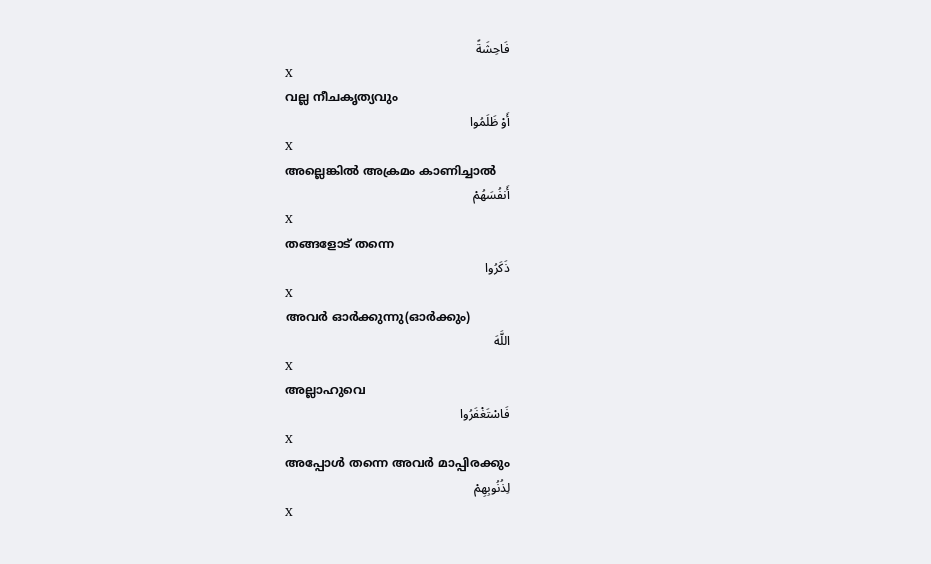فَاحِشَةً
X
വല്ല നീചകൃത്യവും
أَوْ ظَلَمُوا
X
അല്ലെങ്കില്‍ അക്രമം കാണിച്ചാല്‍
أَنفُسَهُمْ
X
തങ്ങളോട് തന്നെ
ذَكَرُوا
X
അവര്‍ ഓര്‍ക്കുന്നു(ഓര്‍ക്കും)
اللَّهَ
X
അല്ലാഹുവെ
فَاسْتَغْفَرُوا
X
അപ്പോള്‍ തന്നെ അവര്‍ മാപ്പിരക്കും
لِذُنُوبِهِمْ
X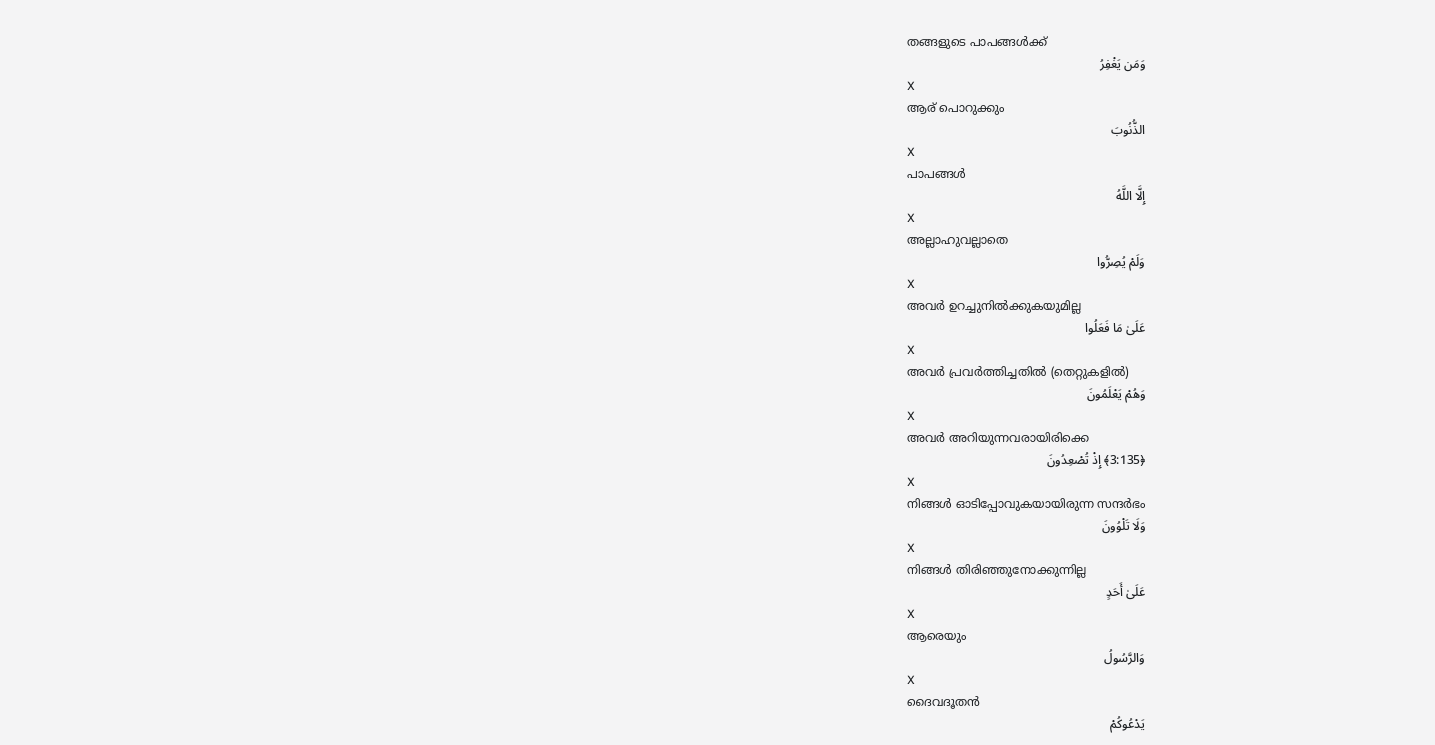തങ്ങളുടെ പാപങ്ങള്‍ക്ക്
وَمَن يَغْفِرُ
X
ആര് പൊറുക്കും
الذُّنُوبَ
X
പാപങ്ങള്‍
إِلَّا اللَّهُ
X
അല്ലാഹുവല്ലാതെ
وَلَمْ يُصِرُّوا
X
അവര്‍ ഉറച്ചുനില്‍ക്കുകയുമില്ല
عَلَىٰ مَا فَعَلُوا
X
അവര്‍ പ്രവര്‍ത്തിച്ചതില്‍ (തെറ്റുകളില്‍)
وَهُمْ يَعْلَمُونَ
X
അവര്‍ അറിയുന്നവരായിരിക്കെ
﴿3:135﴾ إِذْ تُصْعِدُونَ
X
നിങ്ങള്‍ ഓടിപ്പോവുകയായിരുന്ന സന്ദര്‍ഭം
وَلَا تَلْوُونَ
X
നിങ്ങള്‍ തിരിഞ്ഞുനോക്കുന്നില്ല
عَلَىٰ أَحَدٍ
X
ആരെയും
وَالرَّسُولُ
X
ദൈവദൂതന്‍
يَدْعُوكُمْ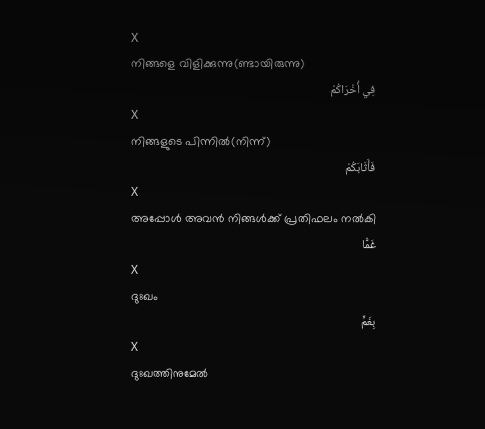X
നിങ്ങളെ വിളിക്കുന്നു(ണ്ടായിരുന്നു)
فِي أُخْرَاكُمْ
X
നിങ്ങളുടെ പിന്നില്‍(നിന്ന്)
فَأَثَابَكُمْ
X
അപ്പോള്‍ അവന്‍ നിങ്ങള്‍ക്ക് പ്രതിഫലം നല്‍കി
غَمًّا
X
ദുഃഖം
بِغَمٍّ
X
ദുഃഖത്തിനുമേല്‍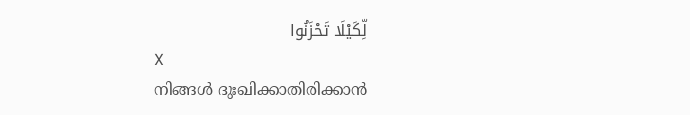لِّكَيْلَا تَحْزَنُوا
X
നിങ്ങള്‍ ദുഃഖിക്കാതിരിക്കാന്‍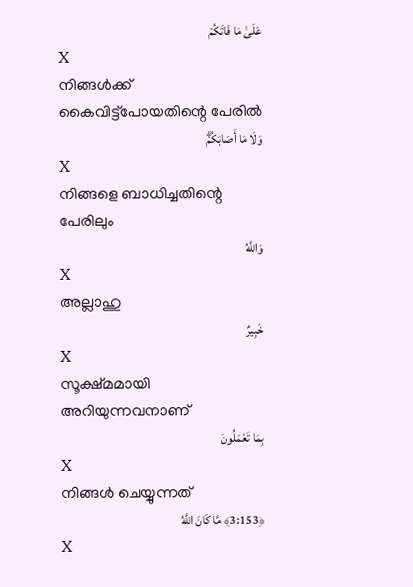عَلَىٰ مَا فَاتَكُمْ
X
നിങ്ങള്‍ക്ക് കൈവിട്ട്പോയതിന്റെ പേരില്‍
وَلَا مَا أَصَابَكُمْۗ
X
നിങ്ങളെ ബാധിച്ചതിന്റെ പേരിലും
وَاللَّهُ
X
അല്ലാഹു
خَبِيرٌ
X
സൂക്ഷ്മമായി അറിയുന്നവനാണ്
بِمَا تَعْمَلُونَ
X
നിങ്ങള്‍ ചെയ്യുന്നത്
﴿3:153﴾ مَّا كَانَ اللَّهُ
X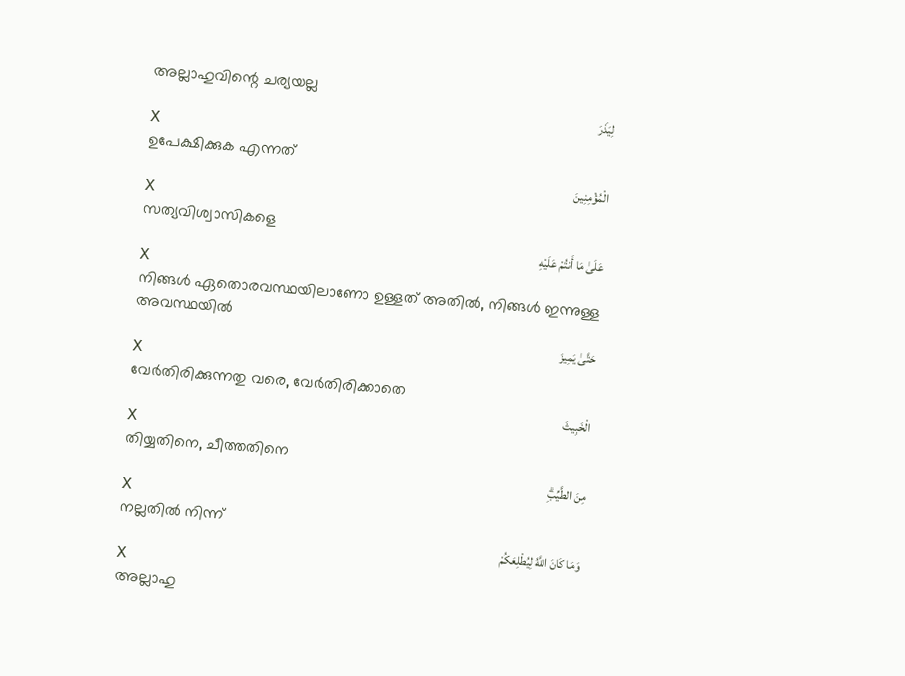അല്ലാഹുവിന്റെ ചര്യയല്ല
لِيَذَرَ
X
ഉപേക്ഷിക്കുക എന്നത്
الْمُؤْمِنِينَ
X
സത്യവിശ്വാസികളെ
عَلَىٰ مَا أَنتُمْ عَلَيْهِ
X
നിങ്ങള്‍ ഏതൊരവസ്ഥയിലാണോ ഉള്ളത് അതില്‍, നിങ്ങള്‍ ഇന്നുള്ള അവസ്ഥയില്‍
حَتَّىٰ يَمِيزَ
X
വേര്‍തിരിക്കുന്നതു വരെ, വേര്‍തിരിക്കാതെ
الْخَبِيثَ
X
തിയ്യതിനെ, ചീത്തതിനെ
مِنَ الطَّيِّبِۗ
X
നല്ലതില്‍ നിന്ന്
وَمَا كَانَ اللَّهُ لِيُطْلِعَكُمْ
X
അല്ലാഹു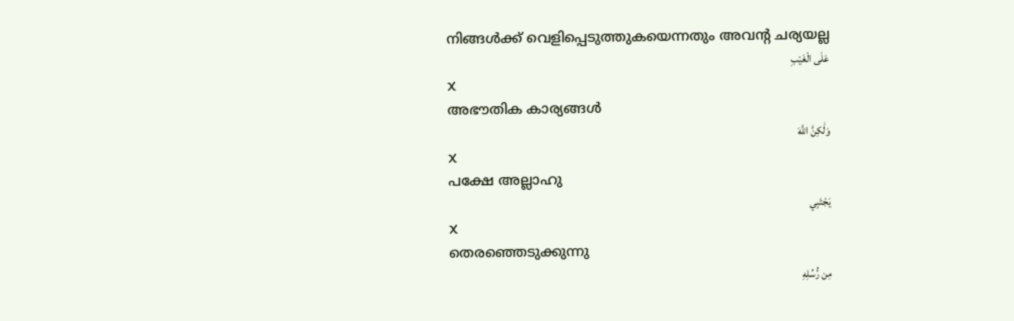നിങ്ങള്‍ക്ക് വെളിപ്പെടുത്തുകയെന്നതും അവന്റ ചര്യയല്ല
عَلَى الْغَيْبِ
X
അഭൗതിക കാര്യങ്ങള്‍
وَلَٰكِنَّ اللَّهَ
X
പക്ഷേ അല്ലാഹു
يَجْتَبِي
X
തെരഞ്ഞെടുക്കുന്നു
مِن رُّسُلِهِ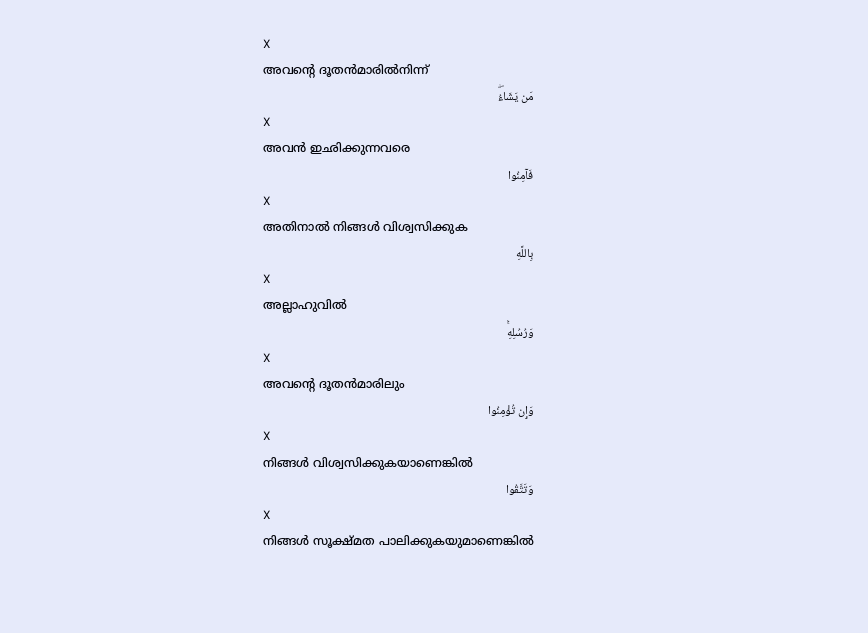X
അവന്റെ ദൂതന്‍മാരില്‍നിന്ന്
مَن يَشَاءُۖ
X
അവന്‍ ഇഛിക്കുന്നവരെ
فَآمِنُوا
X
അതിനാല്‍ നിങ്ങള്‍ വിശ്വസിക്കുക
بِاللَّهِ
X
അല്ലാഹുവില്‍
وَرُسُلِهِۚ
X
അവന്റെ ദൂതന്‍മാരിലും
وَإِن تُؤْمِنُوا
X
നിങ്ങള്‍ വിശ്വസിക്കുകയാണെങ്കില്‍
وَتَتَّقُوا
X
നിങ്ങള്‍ സൂക്ഷ്മത പാലിക്കുകയുമാണെങ്കില്‍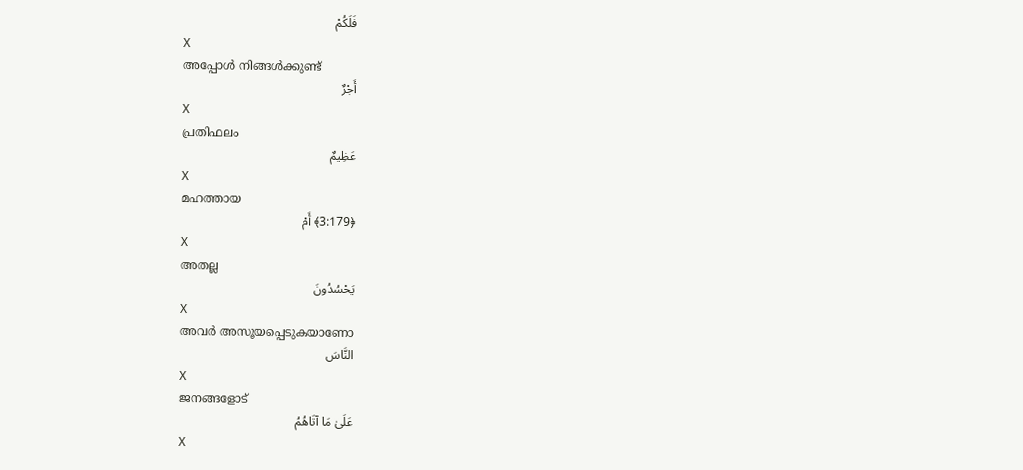فَلَكُمْ
X
അപ്പോള്‍ നിങ്ങള്‍ക്കുണ്ട്
أَجْرٌ
X
പ്രതിഫലം
عَظِيمٌ
X
മഹത്തായ
﴿3:179﴾ أَمْ
X
അതല്ല
يَحْسُدُونَ
X
അവര്‍ അസൂയപ്പെടുകയാണോ
النَّاسَ
X
ജനങ്ങളോട്
عَلَىٰ مَا آتَاهُمُ
X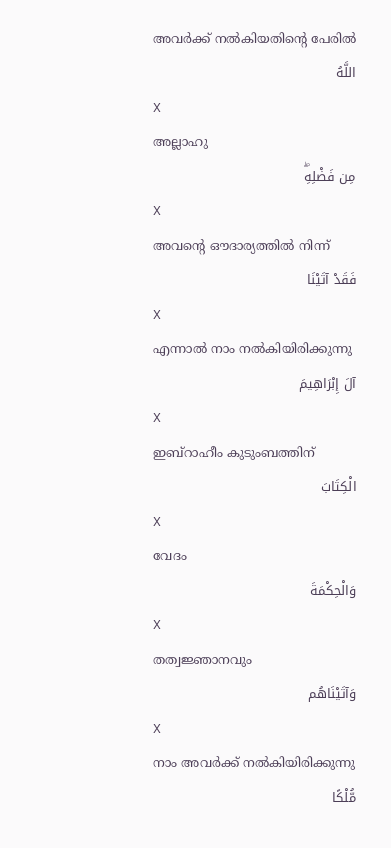അവര്‍ക്ക് നല്‍കിയതിന്റെ പേരില്‍
اللَّهُ
X
അല്ലാഹു
مِن فَضْلِهِۖ
X
അവന്റെ ഔദാര്യത്തില്‍ നിന്ന്
فَقَدْ آتَيْنَا
X
എന്നാല്‍ നാം നല്‍കിയിരിക്കുന്നു
آلَ إِبْرَاهِيمَ
X
ഇബ്റാഹീം കുടുംബത്തിന്
الْكِتَابَ
X
വേദം
وَالْحِكْمَةَ
X
തത്വജ്ഞാനവും
وَآتَيْنَاهُم
X
നാം അവര്‍ക്ക് നല്‍കിയിരിക്കുന്നു
مُّلْكًا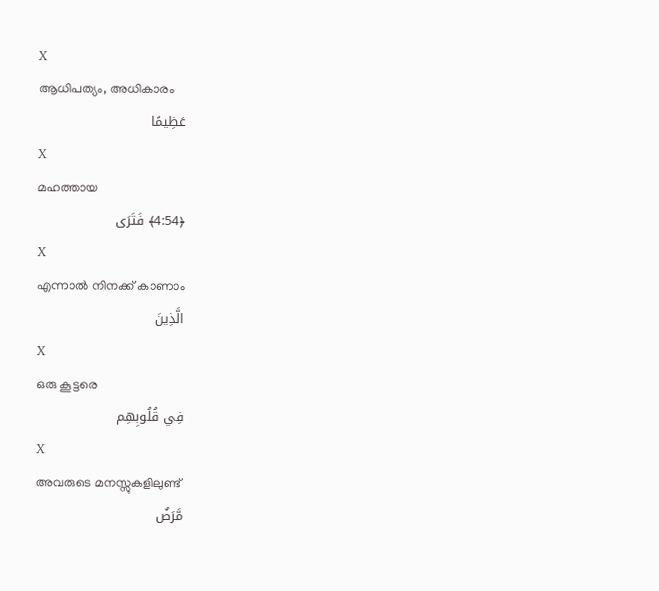X
ആധിപത്യം, അധികാരം
عَظِيمًا
X
മഹത്തായ
﴿4:54﴾ فَتَرَى
X
എന്നാല്‍ നിനക്ക് കാണാം
الَّذِينَ
X
ഒരു കൂട്ടരെ
فِي قُلُوبِهِم
X
അവരുടെ മനസ്സുകളിലുണ്ട്
مَّرَضٌ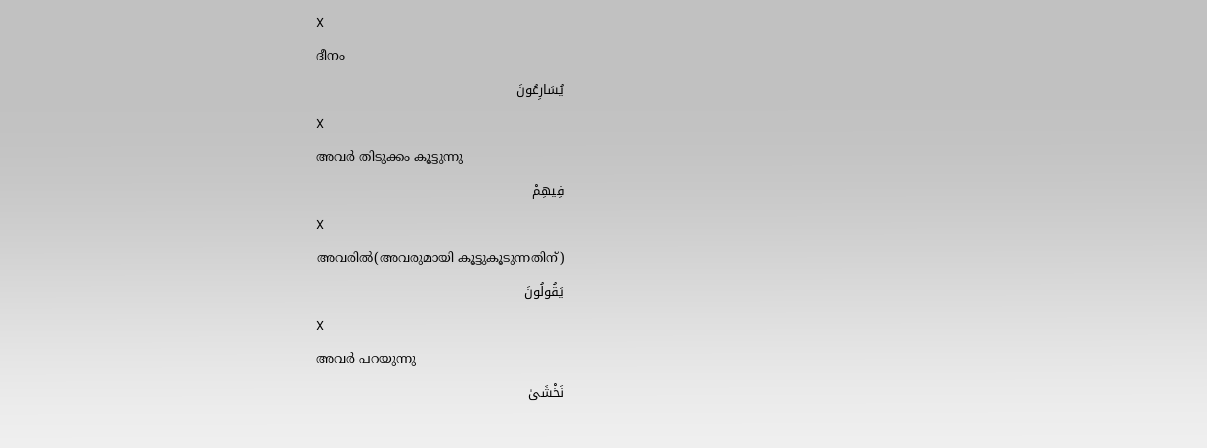X
ദീനം
يُسَارِعُونَ
X
അവര്‍ തിടുക്കം കൂട്ടുന്നു
فِيهِمْ
X
അവരില്‍(അവരുമായി കൂട്ടുകൂടുന്നതിന്)
يَقُولُونَ
X
അവര്‍ പറയുന്നു
نَخْشَىٰ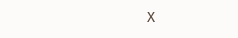X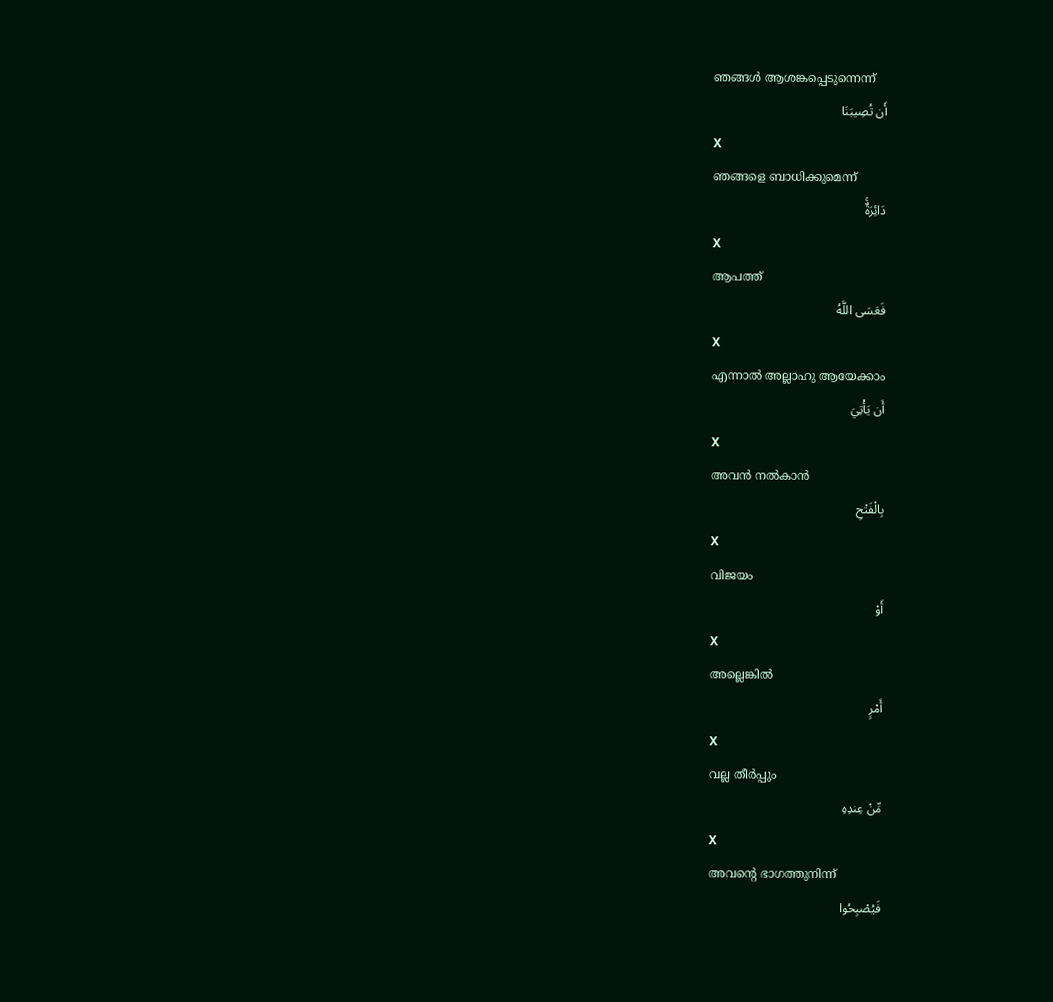ഞങ്ങള്‍ ആശങ്കപ്പെടുന്നെന്ന്
أَن تُصِيبَنَا
X
ഞങ്ങളെ ബാധിക്കുമെന്ന്
دَائِرَةٌۚ
X
ആപത്ത്
فَعَسَى اللَّهُ
X
എന്നാല്‍ അല്ലാഹു ആയേക്കാം
أَن يَأْتِيَ
X
അവന്‍ നല്‍കാന്‍
بِالْفَتْحِ
X
വിജയം
أَوْ
X
അല്ലെങ്കില്‍
أَمْرٍ
X
വല്ല തീര്‍പ്പും
مِّنْ عِندِهِ
X
അവന്റെ ഭാഗത്തുനിന്ന്
فَيُصْبِحُوا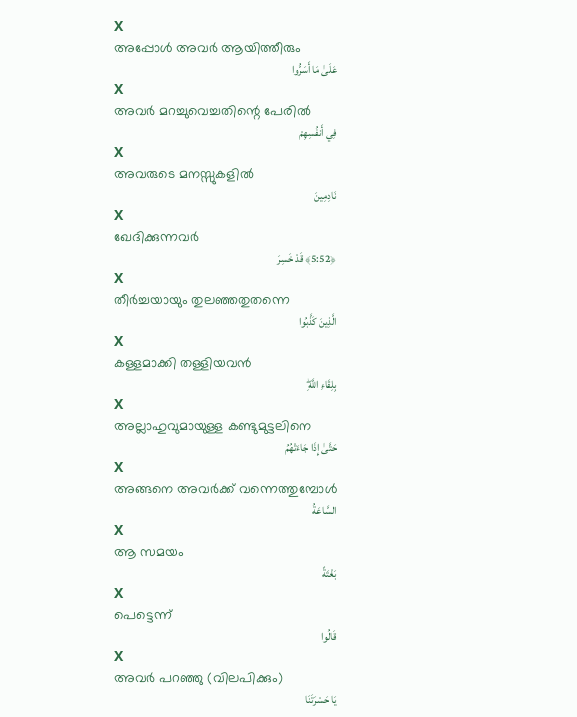X
അപ്പോള്‍ അവര്‍ ആയിത്തീരും
عَلَىٰ مَا أَسَرُّوا
X
അവര്‍ മറച്ചുവെച്ചതിന്റെ പേരില്‍
فِي أَنفُسِهِمْ
X
അവരുടെ മനസ്സുകളില്‍
نَادِمِينَ
X
ഖേദിക്കുന്നവര്‍
﴿5:52﴾ قَدْ خَسِرَ
X
തീര്‍ച്ചയായും തുലഞ്ഞതുതന്നെ
الَّذِينَ كَذَّبُوا
X
കള്ളമാക്കി തള്ളിയവന്‍
بِلِقَاءِ اللَّهِۖ
X
അല്ലാഹുവുമായുള്ള കണ്ടുമുട്ടലിനെ
حَتَّىٰ إِذَا جَاءَتْهُمُ
X
അങ്ങനെ അവര്‍ക്ക് വന്നെത്തുമ്പോള്‍
السَّاعَةُ
X
ആ സമയം
بَغْتَةً
X
പെട്ടെന്ന്
قَالُوا
X
അവര്‍ പറഞ്ഞു (വിലപിക്കും)
يَا حَسْرَتَنَا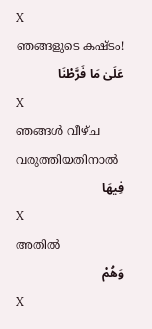X
ഞങ്ങളുടെ കഷ്ടം!
عَلَىٰ مَا فَرَّطْنَا
X
ഞങ്ങള്‍ വീഴ്ച വരുത്തിയതിനാല്‍
فِيهَا
X
അതില്‍
وَهُمْ
X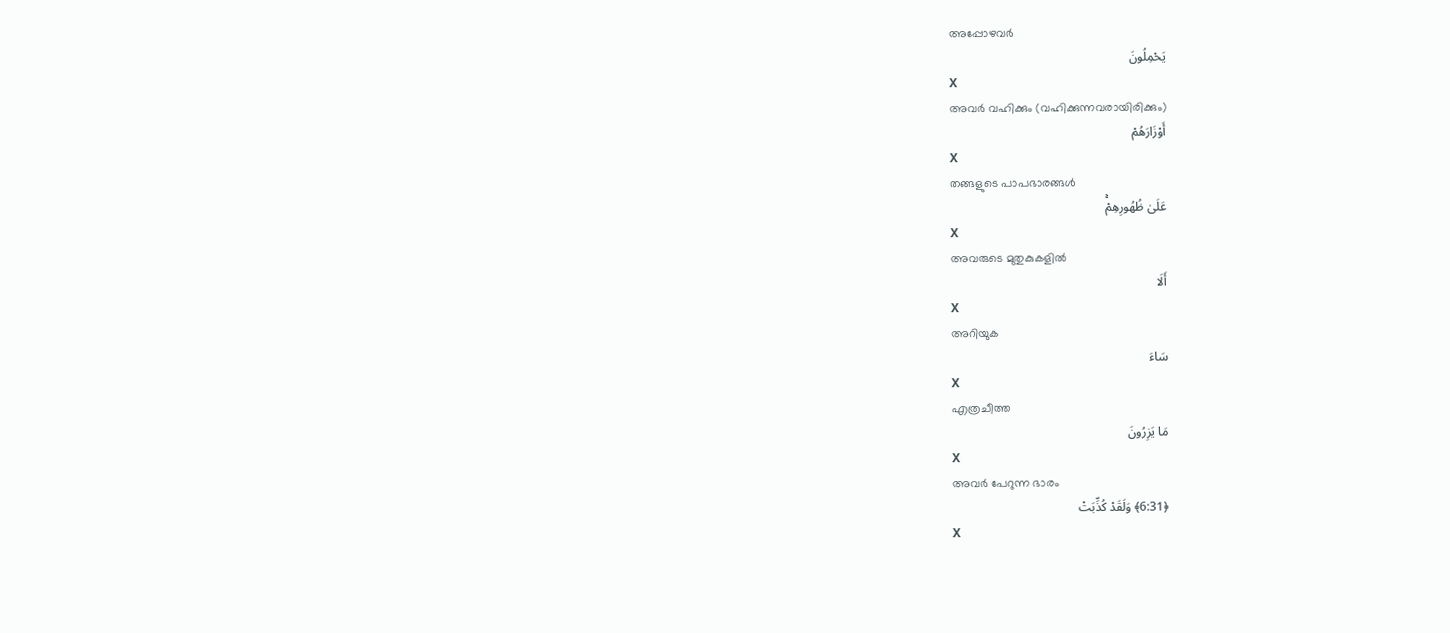അപ്പോഴവര്‍
يَحْمِلُونَ
X
അവര്‍ വഹിക്കും (വഹിക്കുന്നവരായിരിക്കും)
أَوْزَارَهُمْ
X
തങ്ങളുടെ പാപഭാരങ്ങള്‍
عَلَىٰ ظُهُورِهِمْۚ
X
അവരുടെ മുതുകുകളില്‍
أَلَا
X
അറിയുക
سَاءَ
X
എത്രചീത്ത
مَا يَزِرُونَ
X
അവര്‍ പേറുന്ന ഭാരം
﴿6:31﴾ وَلَقَدْ كُذِّبَتْ
X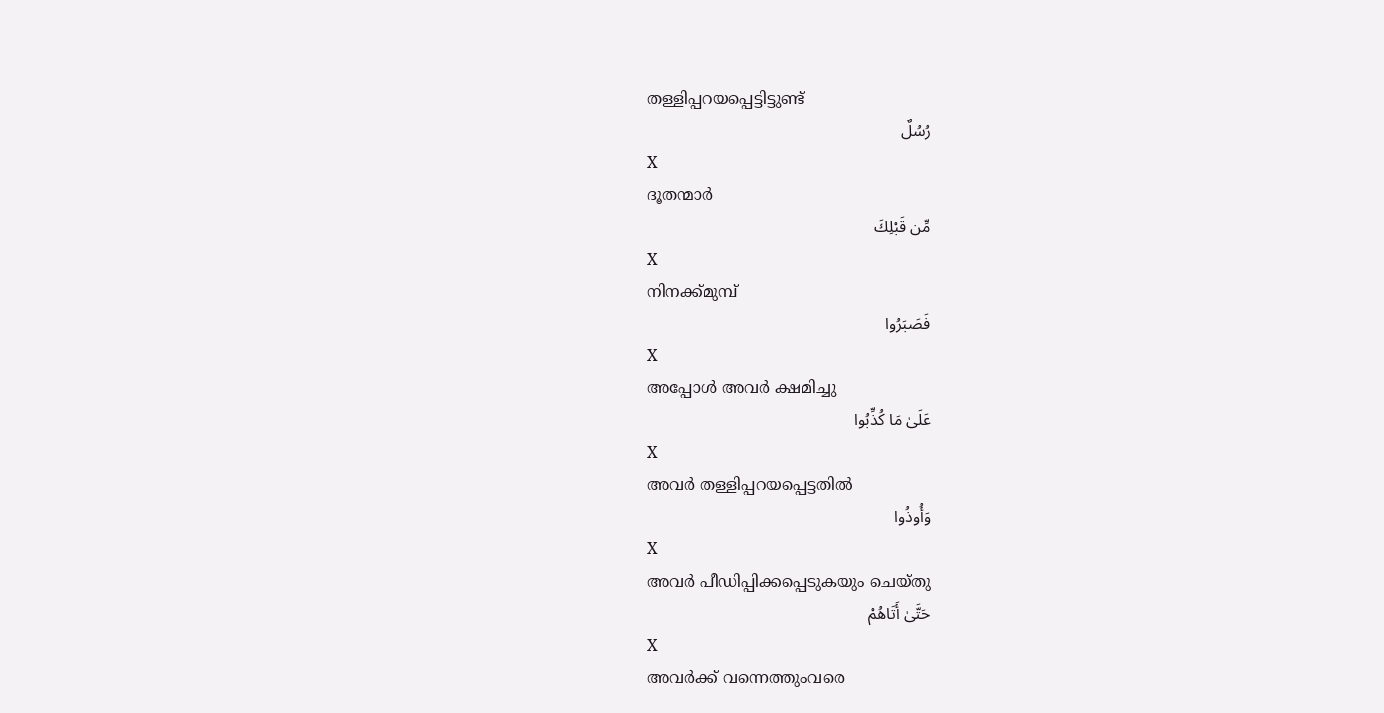തള്ളിപ്പറയപ്പെട്ടിട്ടുണ്ട്
رُسُلٌ
X
ദൂതന്മാര്‍
مِّن قَبْلِكَ
X
നിനക്ക്മുമ്പ്
فَصَبَرُوا
X
അപ്പോള്‍ അവര്‍ ക്ഷമിച്ചു
عَلَىٰ مَا كُذِّبُوا
X
അവര്‍ തള്ളിപ്പറയപ്പെട്ടതില്‍
وَأُوذُوا
X
അവര്‍ പീഡിപ്പിക്കപ്പെടുകയും ചെയ്തു
حَتَّىٰ أَتَاهُمْ
X
അവര്‍ക്ക് വന്നെത്തുംവരെ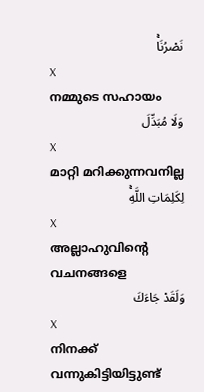نَصْرُنَاۚ
X
നമ്മുടെ സഹായം
وَلَا مُبَدِّلَ
X
മാറ്റി മറിക്കുന്നവനില്ല
لِكَلِمَاتِ اللَّهِۚ
X
അല്ലാഹുവിന്റെ വചനങ്ങളെ
وَلَقَدْ جَاءَكَ
X
നിനക്ക് വന്നുകിട്ടിയിട്ടുണ്ട്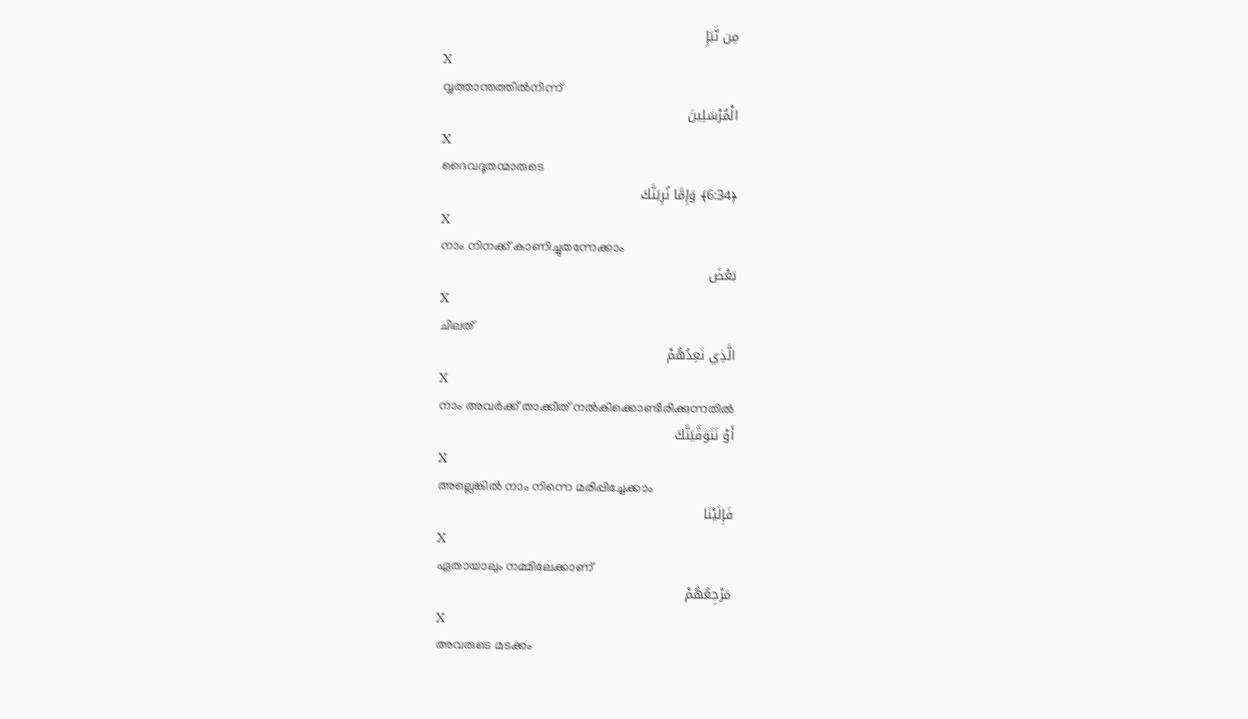مِن نَّبَإِ
X
വൃത്താന്തത്തില്‍നിന്ന്
الْمُرْسَلِينَ
X
ദൈവദൂതന്മാരുടെ
﴿6:34﴾ وَإِمَّا نُرِيَنَّكَ
X
നാം നിനക്ക് കാണിച്ചുതന്നേക്കാം
بَعْضَ
X
ചിലത്
الَّذِي نَعِدُهُمْ
X
നാം അവര്‍ക്ക് താക്കീത് നല്‍കിക്കൊണ്ടിരിക്കുന്നതില്‍
أَوْ نَتَوَفَّيَنَّكَ
X
അല്ലെങ്കില്‍ നാം നിന്നെ മരിപ്പിച്ചേക്കാം
فَإِلَيْنَا
X
ഏതായാലും നമ്മിലേക്കാണ്
مَرْجِعُهُمْ
X
അവരുടെ മടക്കം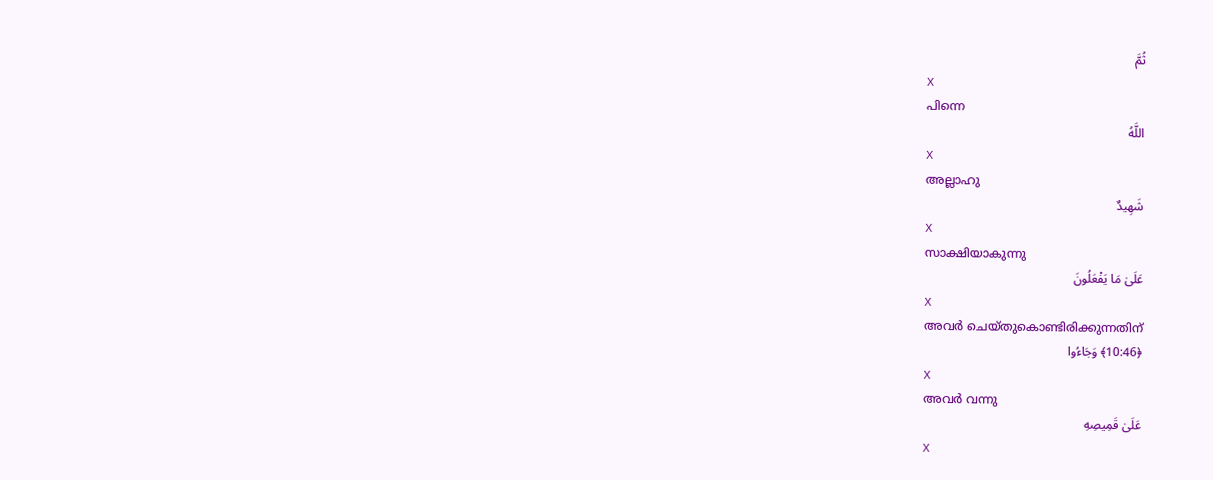ثُمَّ
X
പിന്നെ
اللَّهُ
X
അല്ലാഹു
شَهِيدٌ
X
സാക്ഷിയാകുന്നു
عَلَىٰ مَا يَفْعَلُونَ
X
അവര്‍ ചെയ്തുകൊണ്ടിരിക്കുന്നതിന്
﴿10:46﴾ وَجَاءُوا
X
അവര്‍ വന്നു
عَلَىٰ قَمِيصِهِ
X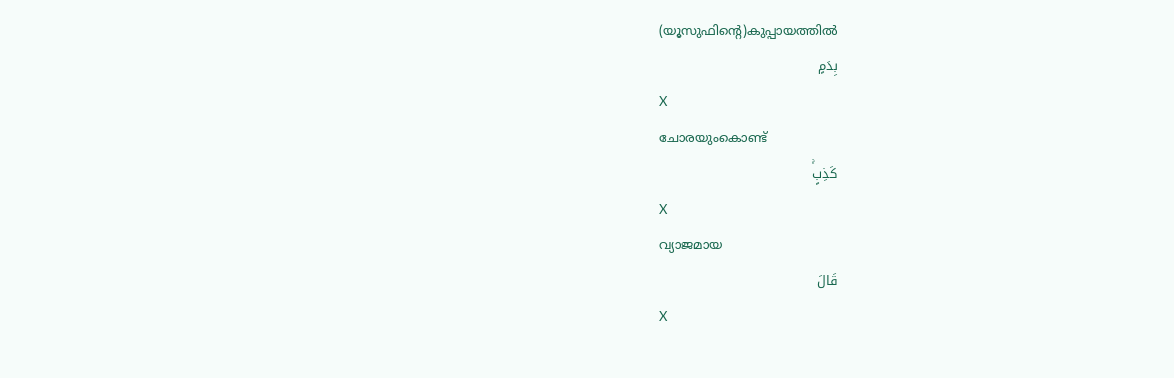(യൂസുഫിന്റെ)കുപ്പായത്തില്‍
بِدَمٍ
X
ചോരയുംകൊണ്ട്
كَذِبٍۚ
X
വ്യാജമായ
قَالَ
X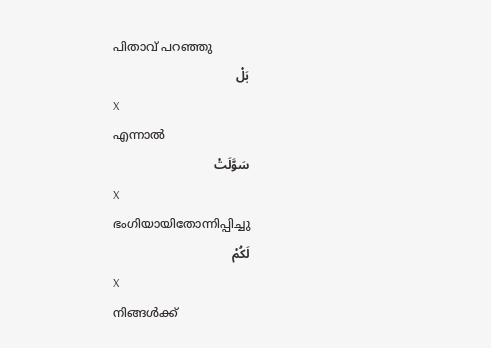പിതാവ് പറഞ്ഞു
بَلْ
X
എന്നാല്‍
سَوَّلَتْ
X
ഭംഗിയായിതോന്നിപ്പിച്ചു
لَكُمْ
X
നിങ്ങള്‍ക്ക്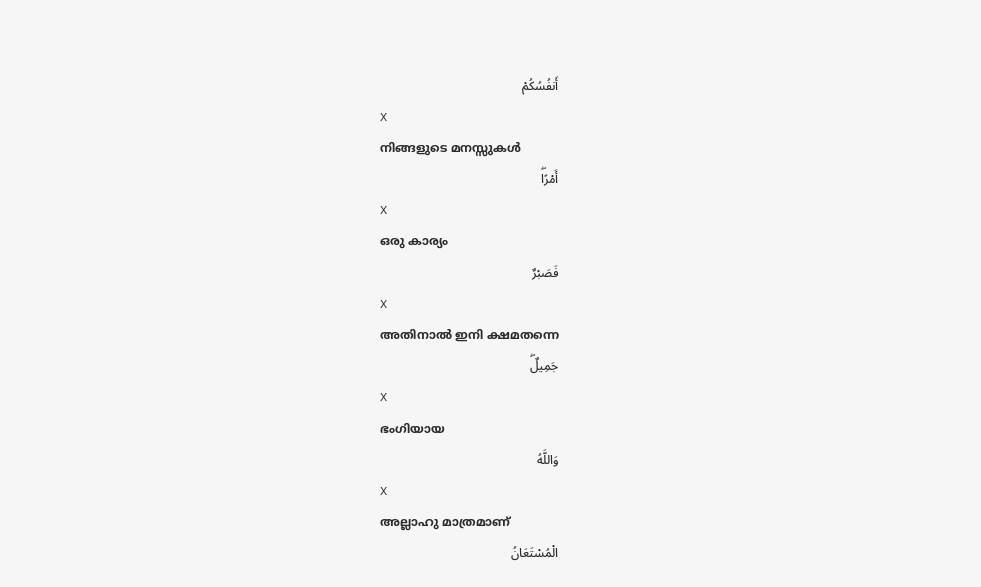أَنفُسُكُمْ
X
നിങ്ങളുടെ മനസ്സുകള്‍
أَمْرًاۖ
X
ഒരു കാര്യം
فَصَبْرٌ
X
അതിനാല്‍ ഇനി ക്ഷമതന്നെ
جَمِيلٌۖ
X
ഭംഗിയായ
وَاللَّهُ
X
അല്ലാഹു മാത്രമാണ്
الْمُسْتَعَانُ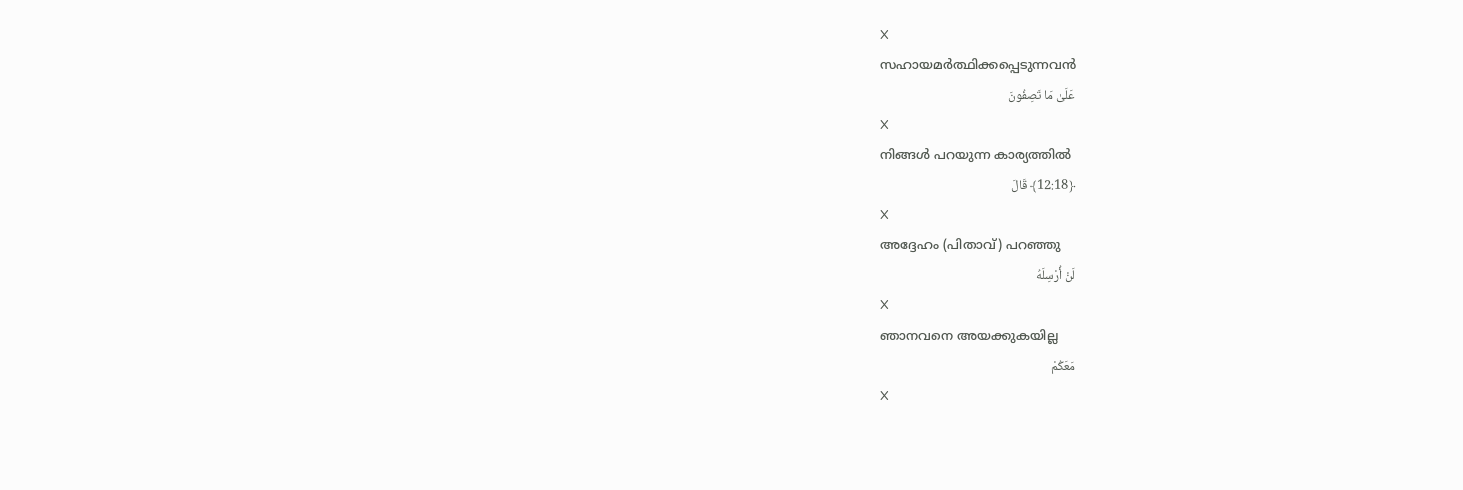X
സഹായമര്‍ത്ഥിക്കപ്പെടുന്നവന്‍
عَلَىٰ مَا تَصِفُونَ
X
നിങ്ങള്‍ പറയുന്ന കാര്യത്തില്‍
﴿12:18﴾ قَالَ
X
അദ്ദേഹം (പിതാവ്) പറഞ്ഞു
لَنْ أُرْسِلَهُ
X
ഞാനവനെ അയക്കുകയില്ല
مَعَكُمْ
X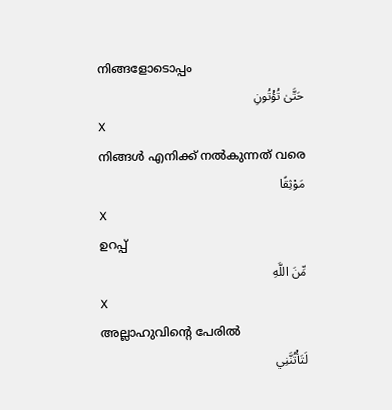നിങ്ങളോടൊപ്പം
حَتَّىٰ تُؤْتُونِ
X
നിങ്ങള്‍ എനിക്ക് നല്‍കുന്നത് വരെ
مَوْثِقًا
X
ഉറപ്പ്
مِّنَ اللَّهِ
X
അല്ലാഹുവിന്റെ പേരില്‍
لَتَأْتُنَّنِي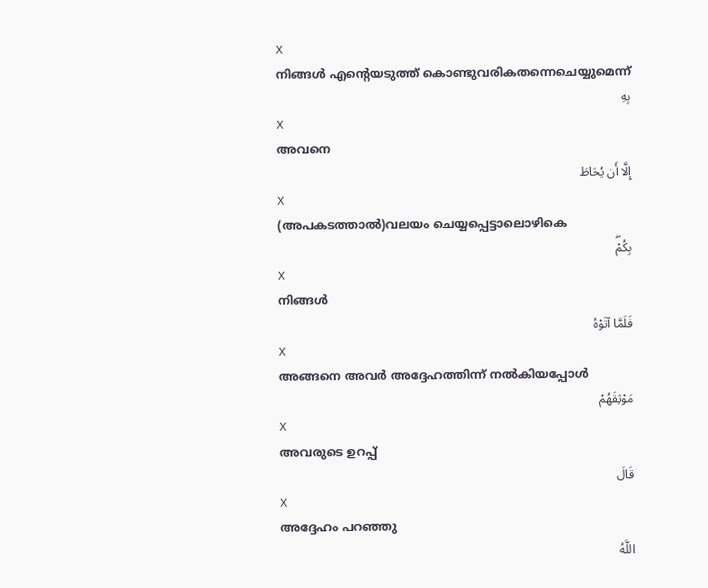X
നിങ്ങള്‍ എന്റെയടുത്ത് കൊണ്ടുവരികതന്നെചെയ്യുമെന്ന്
بِهِ
X
അവനെ
إِلَّا أَن يُحَاطَ
X
(അപകടത്താല്‍)വലയം ചെയ്യപ്പെട്ടാലൊഴികെ
بِكُمْۖ
X
നിങ്ങള്‍
فَلَمَّا آتَوْهُ
X
അങ്ങനെ അവര്‍ അദ്ദേഹത്തിന്ന് നല്‍കിയപ്പോള്‍
مَوْثِقَهُمْ
X
അവരുടെ ഉറപ്പ്
قَالَ
X
അദ്ദേഹം പറഞ്ഞു
اللَّهُ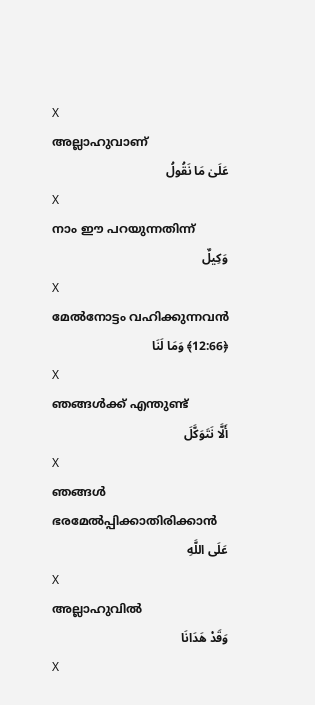X
അല്ലാഹുവാണ്
عَلَىٰ مَا نَقُولُ
X
നാം ഈ പറയുന്നതിന്ന്
وَكِيلٌ
X
മേല്‍നോട്ടം വഹിക്കുന്നവന്‍
﴿12:66﴾ وَمَا لَنَا
X
ഞങ്ങള്‍ക്ക് എന്തുണ്ട്
أَلَّا نَتَوَكَّلَ
X
ഞങ്ങള്‍ ഭരമേല്‍പ്പിക്കാതിരിക്കാന്‍
عَلَى اللَّهِ
X
അല്ലാഹുവില്‍
وَقَدْ هَدَانَا
X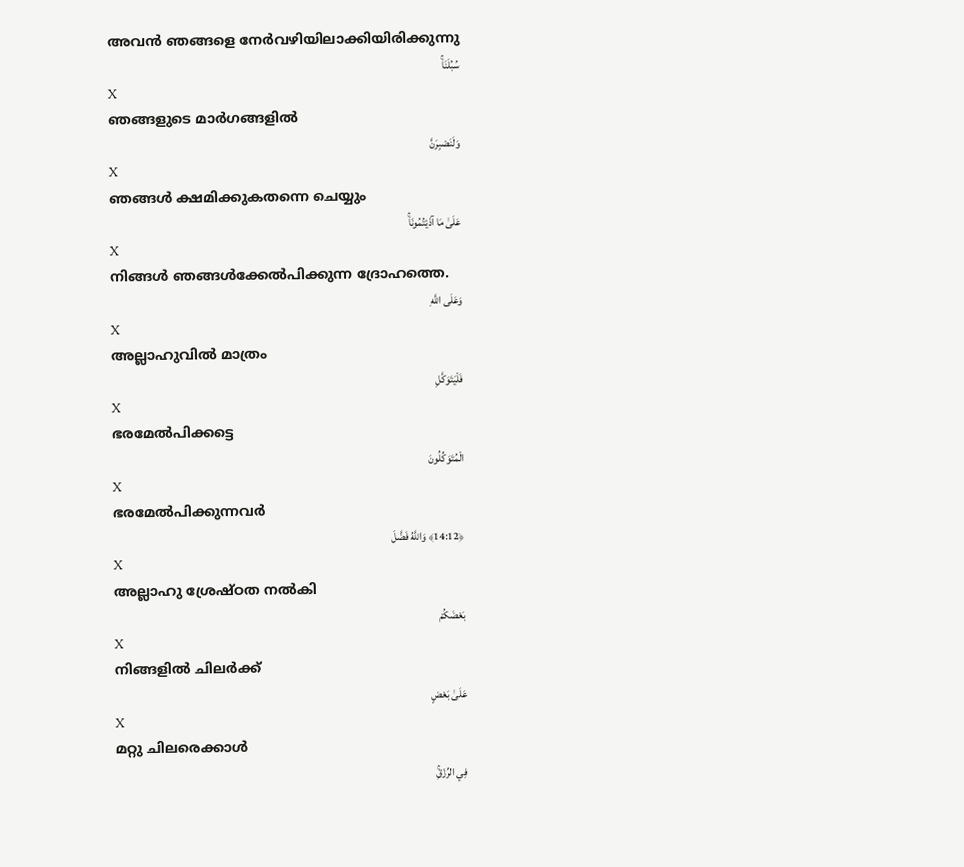അവന്‍ ഞങ്ങളെ നേര്‍വഴിയിലാക്കിയിരിക്കുന്നു
سُبُلَنَاۚ
X
ഞങ്ങളുടെ മാര്‍ഗങ്ങളില്‍
وَلَنَصْبِرَنَّ
X
ഞങ്ങള്‍ ക്ഷമിക്കുകതന്നെ ചെയ്യും
عَلَىٰ مَا آذَيْتُمُونَاۚ
X
നിങ്ങള്‍ ഞങ്ങള്‍ക്കേല്‍പിക്കുന്ന ദ്രോഹത്തെ.
وَعَلَى اللَّهِ
X
അല്ലാഹുവില്‍ മാത്രം
فَلْيَتَوَكَّلِ
X
ഭരമേല്‍പിക്കട്ടെ
الْمُتَوَكِّلُونَ
X
ഭരമേല്‍പിക്കുന്നവര്‍
﴿14:12﴾ وَاللَّهُ فَضَّلَ
X
അല്ലാഹു ശ്രേഷ്ഠത നല്‍കി
بَعْضَكُمْ
X
നിങ്ങളില്‍ ചിലര്‍ക്ക്
عَلَىٰ بَعْضٍ
X
മറ്റു ചിലരെക്കാള്‍
فِي الرِّزْقِۚ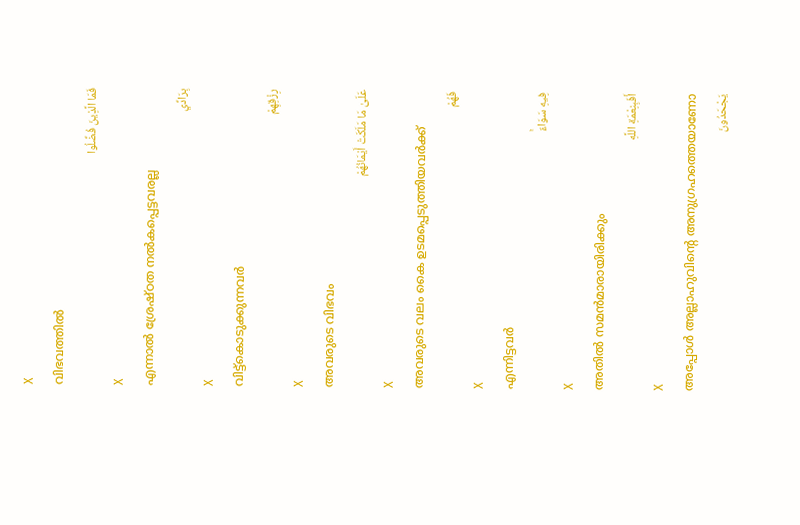X
വിഭവത്തില്‍
فَمَا الَّذِينَ فُضِّلُوا
X
എന്നാല്‍ ശ്രേഷ്ഠത നല്‍കപ്പെട്ടവരല്ല
بِرَادِّي
X
വിട്ട്കൊടുക്കുന്നവര്‍
رِزْقِهِمْ
X
അവരുടെ വിഭവം
عَلَىٰ مَا مَلَكَتْ أَيْمَانُهُمْ
X
അവരുടെ വലം കൈ ഉടമപ്പെടുത്തിയവര്‍ക്ക്
فَهُمْ
X
എന്നിട്ടവര്‍
فِيهِ سَوَاءٌۚ
X
അതില്‍ സമന്‍മാരായിരിക്കും
أَفَبِنِعْمَةِ اللَّهِ
X
അപ്പോള്‍ അല്ലാഹുവിന്റെ അനുഗ്രഹത്തെയാണോ
يَجْحَدُونَ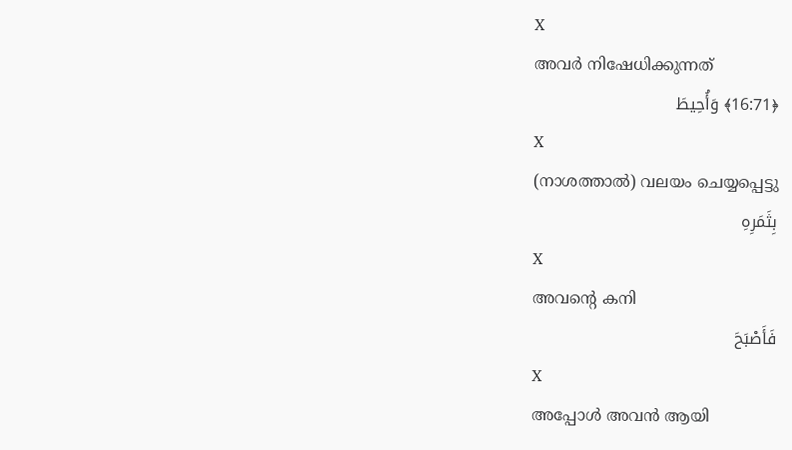X
അവര്‍ നിഷേധിക്കുന്നത്
﴿16:71﴾ وَأُحِيطَ
X
(നാശത്താല്‍) വലയം ചെയ്യപ്പെട്ടു
بِثَمَرِهِ
X
അവന്റെ കനി
فَأَصْبَحَ
X
അപ്പോള്‍ അവന്‍ ആയി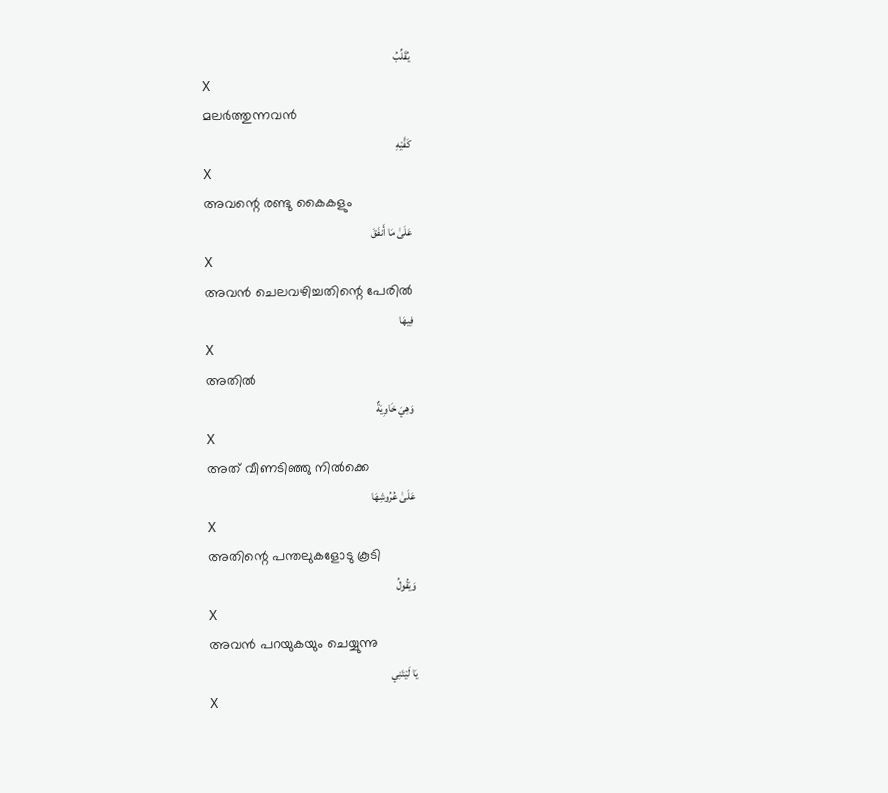يُقَلِّبُ
X
മലര്‍ത്തുന്നവന്‍
كَفَّيْهِ
X
അവന്റെ രണ്ടു കൈകളും
عَلَىٰ مَا أَنفَقَ
X
അവന്‍ ചെലവഴിച്ചതിന്റെ പേരില്‍
فِيهَا
X
അതില്‍
وَهِيَ خَاوِيَةٌ
X
അത് വീണടിഞ്ഞു നില്‍ക്കെ
عَلَىٰ عُرُوشِهَا
X
അതിന്റെ പന്തലുകളോടു കൂടി
وَيَقُولُ
X
അവന്‍ പറയുകയും ചെയ്യുന്നു
يَا لَيْتَنِي
X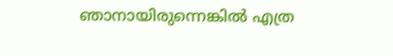ഞാനായിരുന്നെങ്കില്‍ എത്ര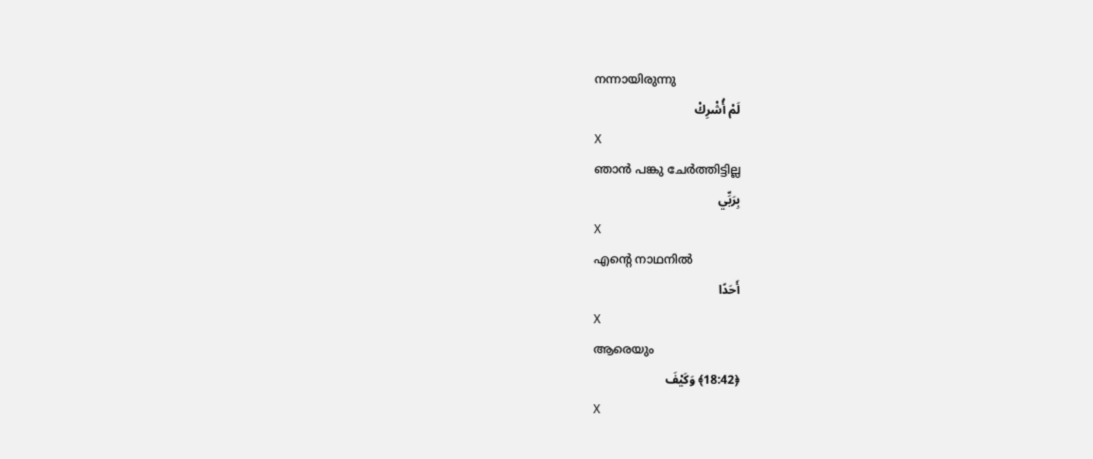നന്നായിരുന്നു
لَمْ أُشْرِكْ
X
ഞാന്‍ പങ്കു ചേര്‍ത്തിട്ടില്ല
بِرَبِّي
X
എന്റെ നാഥനില്‍
أَحَدًا
X
ആരെയും
﴿18:42﴾ وَكَيْفَ
X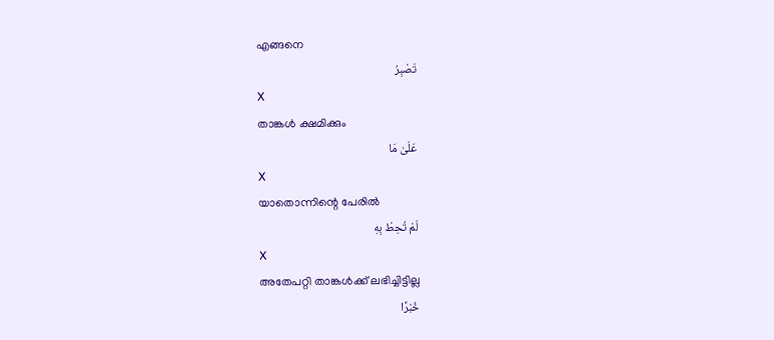എങ്ങനെ
تَصْبِرُ
X
താങ്കള്‍ ക്ഷമിക്കും
عَلَىٰ مَا
X
യാതൊന്നിന്റെ പേരില്‍
لَمْ تُحِطْ بِهِ
X
അതേപറ്റി താങ്കള്‍ക്ക് ലഭിച്ചിട്ടില്ല
خُبْرًا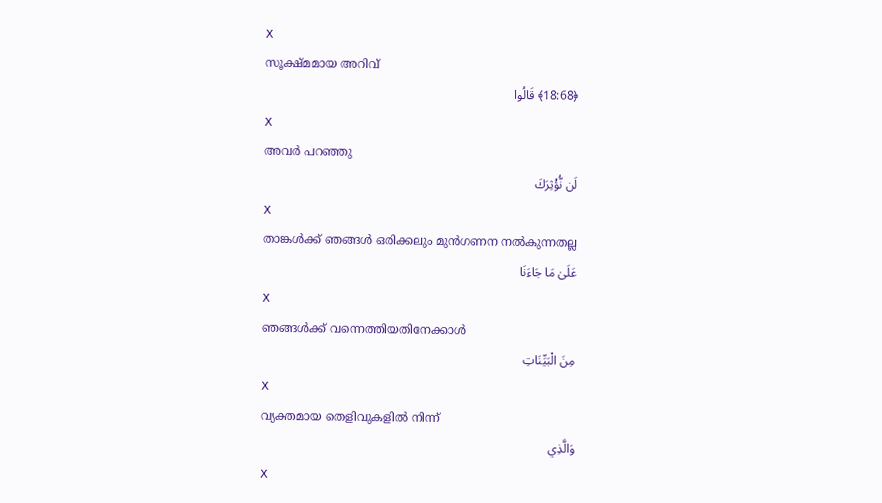X
സൂക്ഷ്മമായ അറിവ്
﴿18:68﴾ قَالُوا
X
അവര്‍ പറഞ്ഞു
لَن نُّؤْثِرَكَ
X
താങ്കള്‍ക്ക് ഞങ്ങള്‍ ഒരിക്കലും മുന്‍ഗണന നല്‍കുന്നതല്ല
عَلَىٰ مَا جَاءَنَا
X
ഞങ്ങള്‍ക്ക് വന്നെത്തിയതിനേക്കാള്‍
مِنَ الْبَيِّنَاتِ
X
വ്യക്തമായ തെളിവുകളില്‍ നിന്ന്
وَالَّذِي
X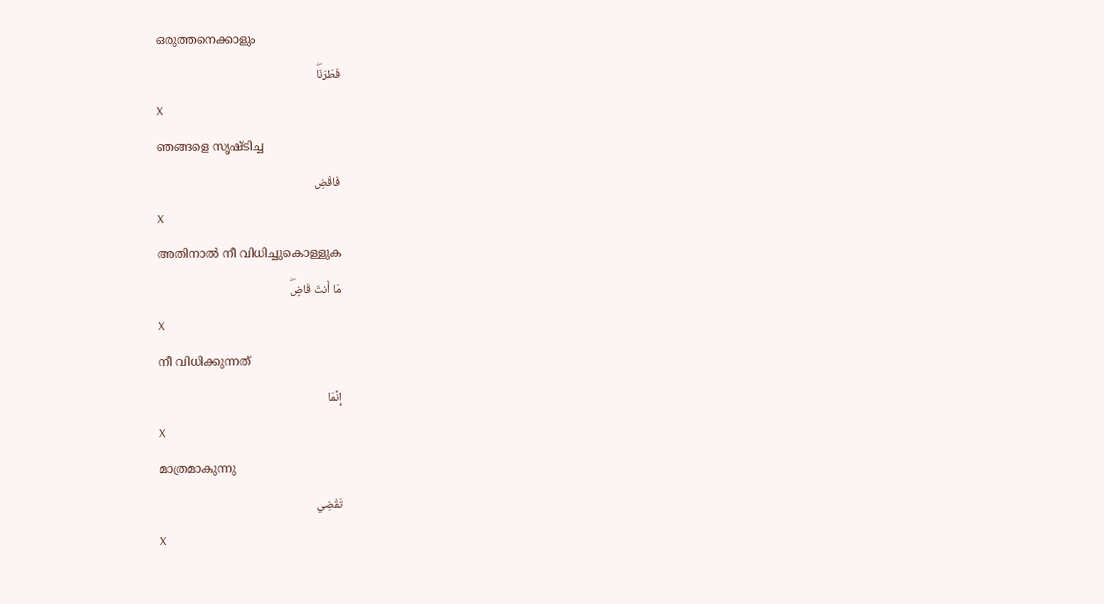ഒരുത്തനെക്കാളും
فَطَرَنَاۖ
X
ഞങ്ങളെ സൃഷ്ടിച്ച
فَاقْضِ
X
അതിനാല്‍ നീ വിധിച്ചുകൊള്ളുക
مَا أَنتَ قَاضٍۖ
X
നീ വിധിക്കുന്നത്
إِنَّمَا
X
മാത്രമാകുന്നു
تَقْضِي
X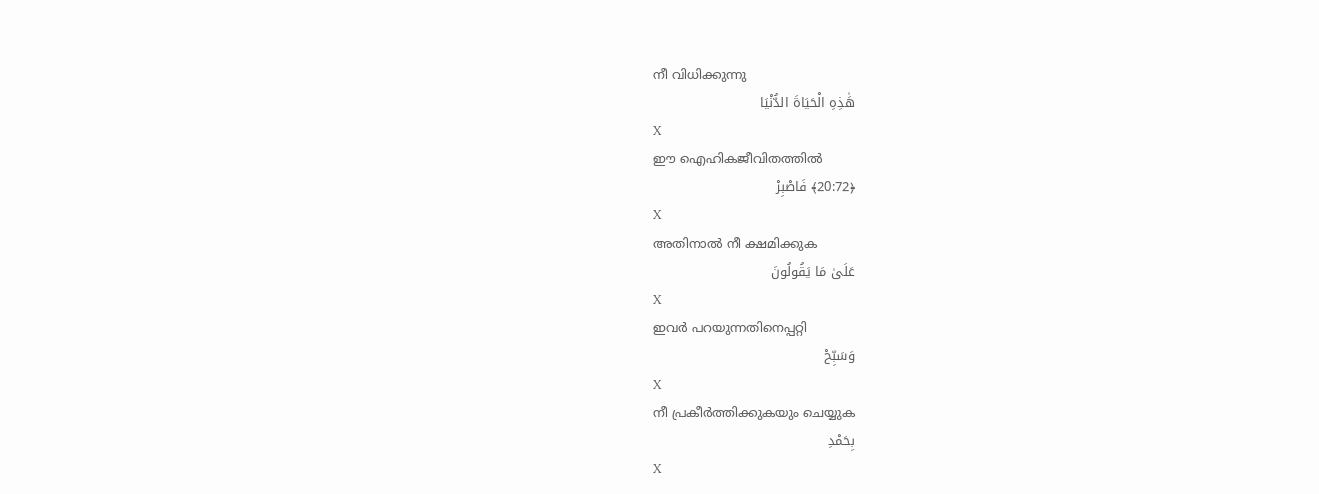നീ വിധിക്കുന്നു
هَٰذِهِ الْحَيَاةَ الدُّنْيَا
X
ഈ ഐഹികജീവിതത്തില്‍
﴿20:72﴾ فَاصْبِرْ
X
അതിനാല്‍ നീ ക്ഷമിക്കുക
عَلَىٰ مَا يَقُولُونَ
X
ഇവര്‍ പറയുന്നതിനെപ്പറ്റി
وَسَبِّحْ
X
നീ പ്രകീര്‍ത്തിക്കുകയും ചെയ്യുക
بِحَمْدِ
X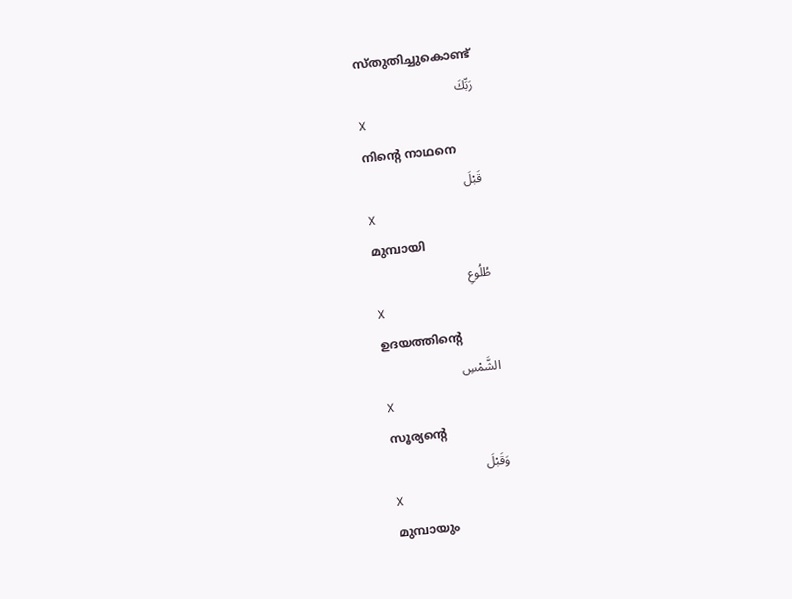സ്തുതിച്ചുകൊണ്ട്
رَبِّكَ
X
നിന്റെ നാഥനെ
قَبْلَ
X
മുമ്പായി
طُلُوعِ
X
ഉദയത്തിന്റെ
الشَّمْسِ
X
സൂര്യന്റെ
وَقَبْلَ
X
മുമ്പായും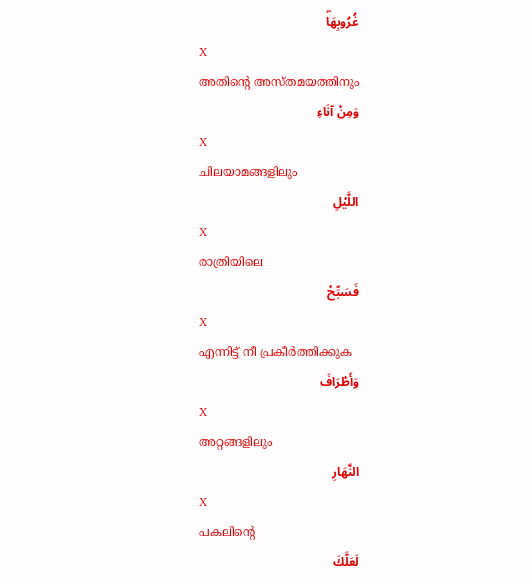غُرُوبِهَاۖ
X
അതിന്റെ അസ്തമയത്തിനും
وَمِنْ آنَاءِ
X
ചിലയാമങ്ങളിലും
اللَّيْلِ
X
രാത്രിയിലെ
فَسَبِّحْ
X
എന്നിട്ട് നീ പ്രകീര്‍ത്തിക്കുക
وَأَطْرَافَ
X
അറ്റങ്ങളിലും
النَّهَارِ
X
പകലിന്റെ
لَعَلَّكَ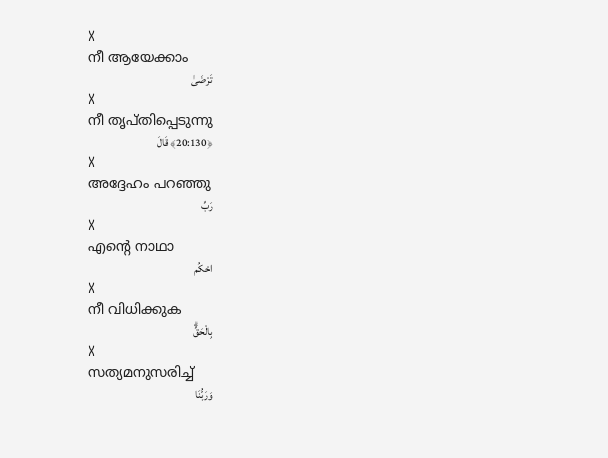X
നീ ആയേക്കാം
تَرْضَىٰ
X
നീ തൃപ്തിപ്പെടുന്നു
﴿20:130﴾ قَالَ
X
അദ്ദേഹം പറഞ്ഞു
رَبِّ
X
എന്റെ നാഥാ
احْكُم
X
നീ വിധിക്കുക
بِالْحَقِّۗ
X
സത്യമനുസരിച്ച്
وَرَبُّنَا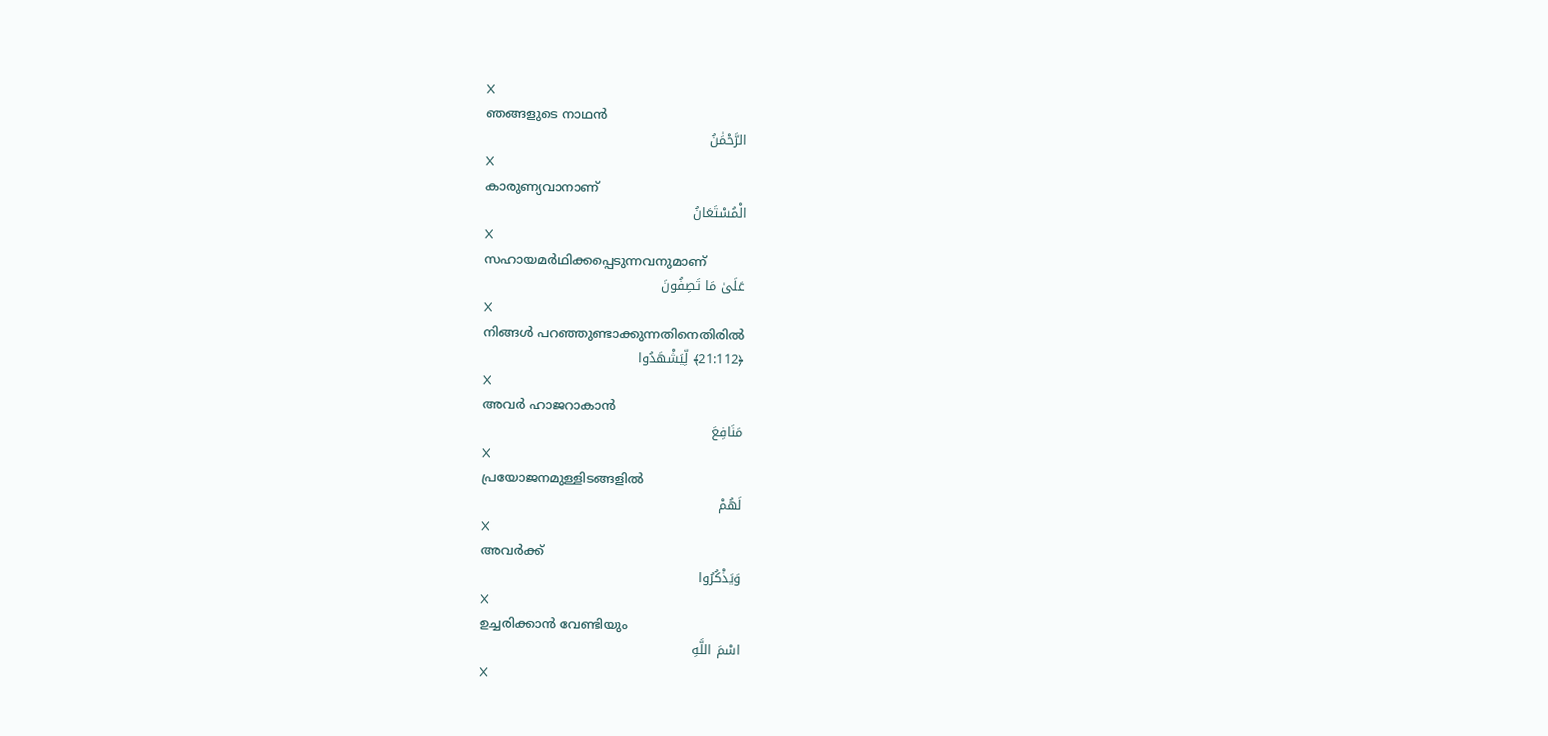X
ഞങ്ങളുടെ നാഥന്‍
الرَّحْمَٰنُ
X
കാരുണ്യവാനാണ്
الْمُسْتَعَانُ
X
സഹായമര്‍ഥിക്കപ്പെടുന്നവനുമാണ്
عَلَىٰ مَا تَصِفُونَ
X
നിങ്ങള്‍ പറഞ്ഞുണ്ടാക്കുന്നതിനെതിരില്‍
﴿21:112﴾ لِّيَشْهَدُوا
X
അവര്‍ ഹാജറാകാന്‍
مَنَافِعَ
X
പ്രയോജനമുള്ളിടങ്ങളില്‍
لَهُمْ
X
അവര്‍ക്ക്
وَيَذْكُرُوا
X
ഉച്ചരിക്കാന്‍ വേണ്ടിയും
اسْمَ اللَّهِ
X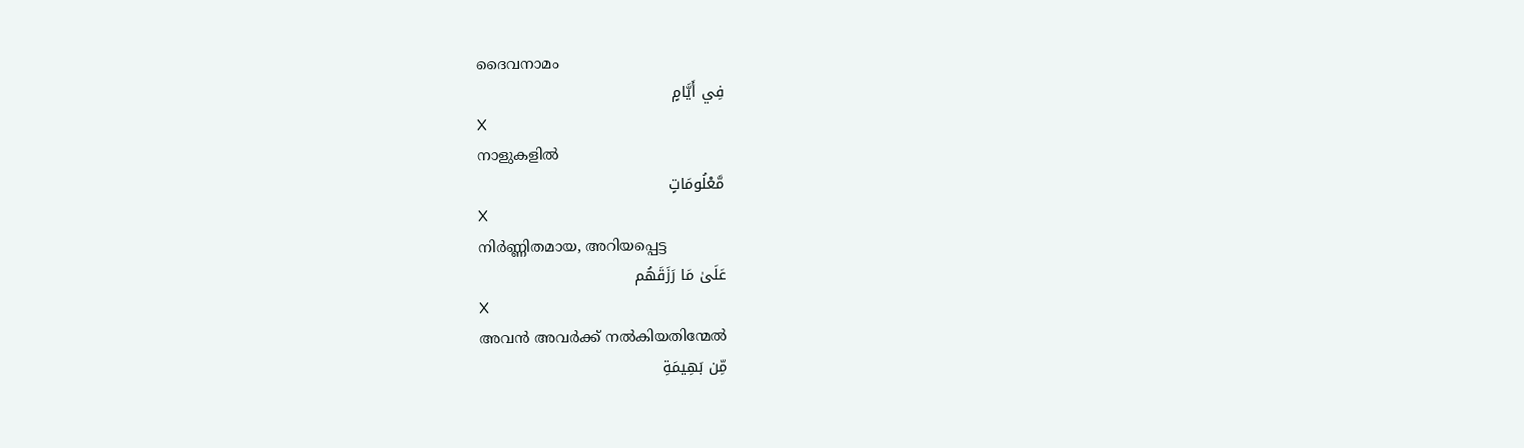ദൈവനാമം
فِي أَيَّامٍ
X
നാളുകളില്‍
مَّعْلُومَاتٍ
X
നിര്‍ണ്ണിതമായ, അറിയപ്പെട്ട
عَلَىٰ مَا رَزَقَهُم
X
അവന്‍ അവര്‍ക്ക് നല്‍കിയതിന്മേല്‍
مِّن بَهِيمَةِ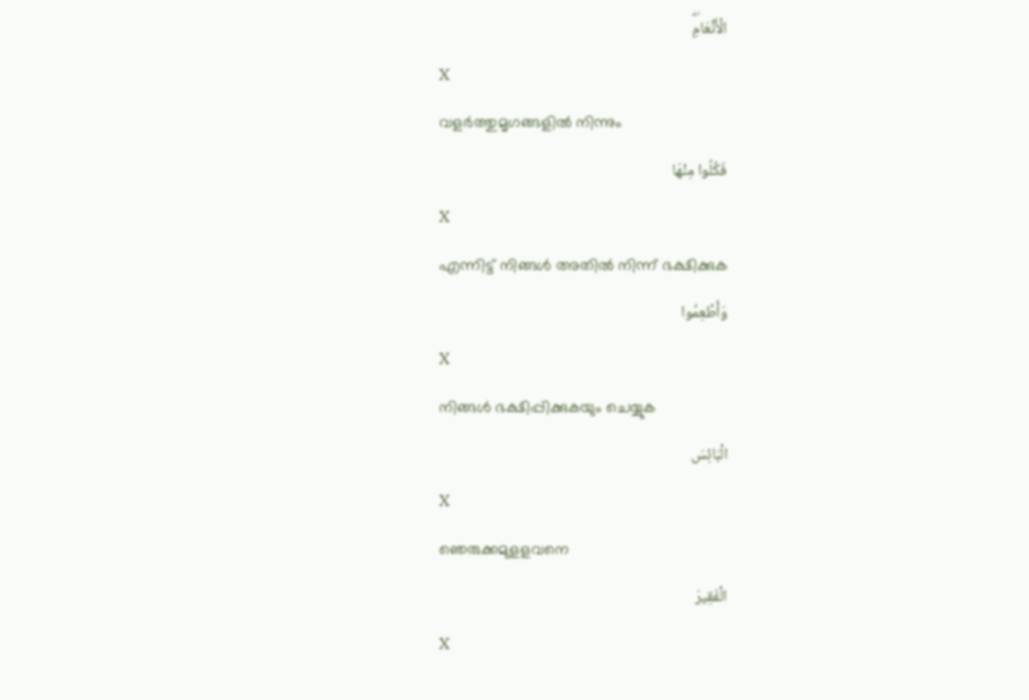الْأَنْعَامِۖ
X
വളര്‍ത്തുമൃഗങ്ങളില്‍ നിന്നും
فَكُلُوا مِنْهَا
X
എന്നിട്ട് നിങ്ങള്‍ അതില്‍ നിന്ന് ഭക്ഷിക്കുക
وَأَطْعِمُوا
X
നിങ്ങള്‍ ഭക്ഷിപ്പിക്കുകയും ചെയ്യുക
الْبَائِسَ
X
ഞെരുക്കമുളളവനെ
الْفَقِيرَ
X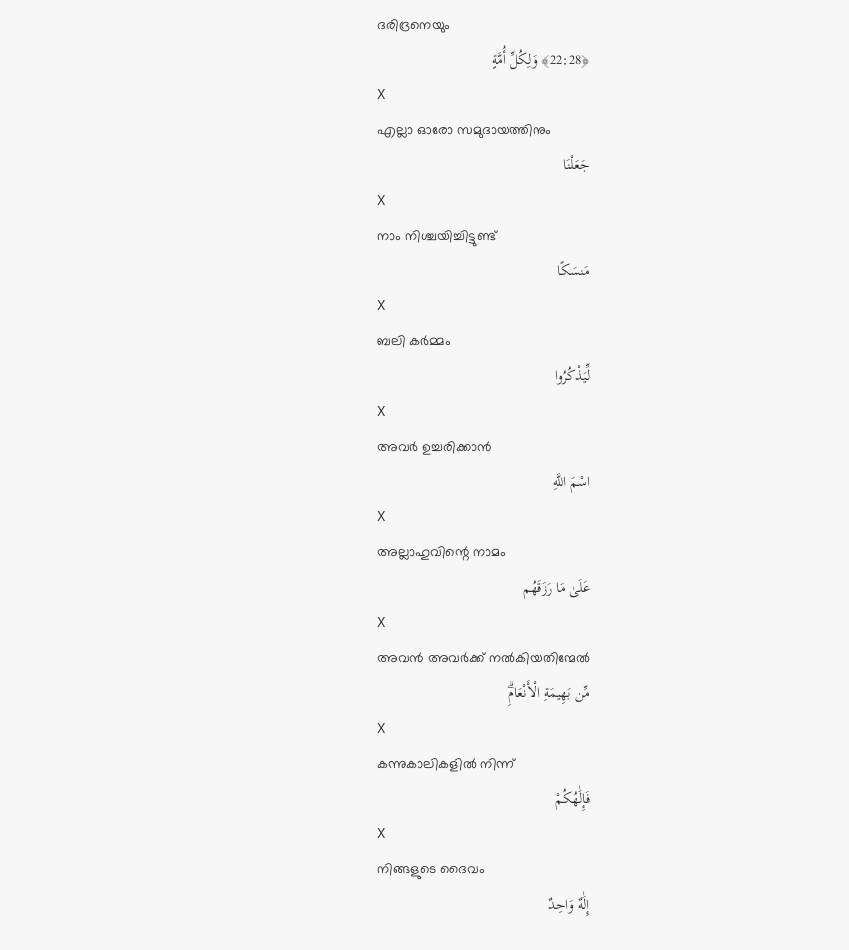ദരിദ്രനെയും
﴿22:28﴾ وَلِكُلِّ أُمَّةٍ
X
എല്ലാ ഓരോ സമുദായത്തിനും
جَعَلْنَا
X
നാം നിശ്ചയിച്ചിട്ടുണ്ട്
مَنسَكًا
X
ബലി കര്‍മ്മം
لِّيَذْكُرُوا
X
അവര്‍ ഉച്ചരിക്കാന്‍
اسْمَ اللَّهِ
X
അല്ലാഹുവിന്റെ നാമം
عَلَىٰ مَا رَزَقَهُم
X
അവന്‍ അവര്‍ക്ക് നല്‍കിയതിന്മേല്‍
مِّن بَهِيمَةِ الْأَنْعَامِۗ
X
കന്നുകാലികളില്‍ നിന്ന്
فَإِلَٰهُكُمْ
X
നിങ്ങളുടെ ദൈവം
إِلَٰهٌ وَاحِدٌ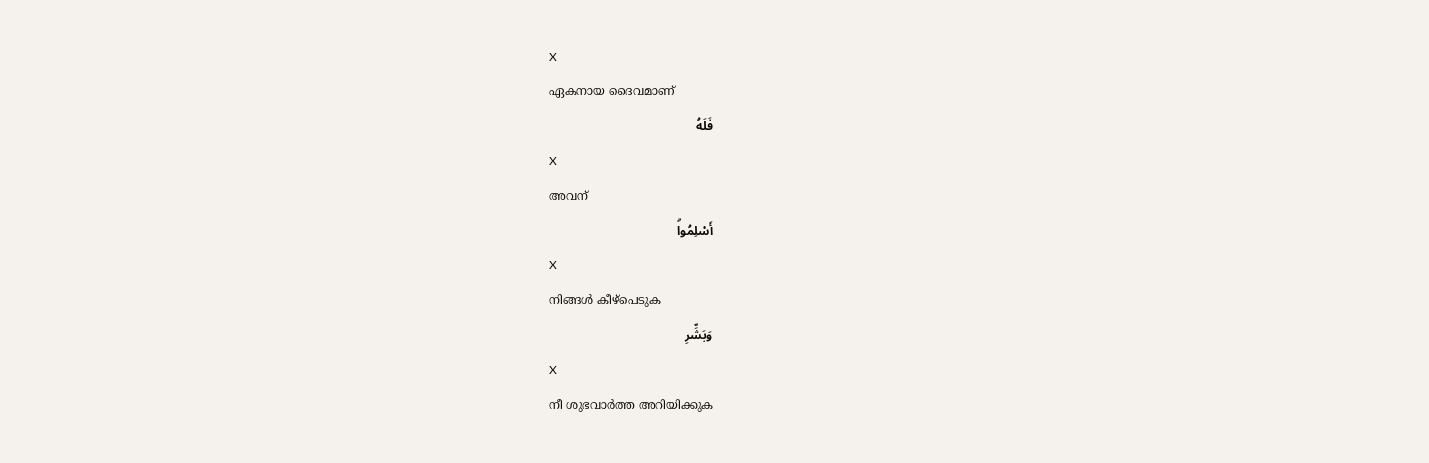X
ഏകനായ ദൈവമാണ്
فَلَهُ
X
അവന്
أَسْلِمُواۗ
X
നിങ്ങള്‍ കീഴ്പെടുക
وَبَشِّرِ
X
നീ ശുഭവാര്‍ത്ത അറിയിക്കുക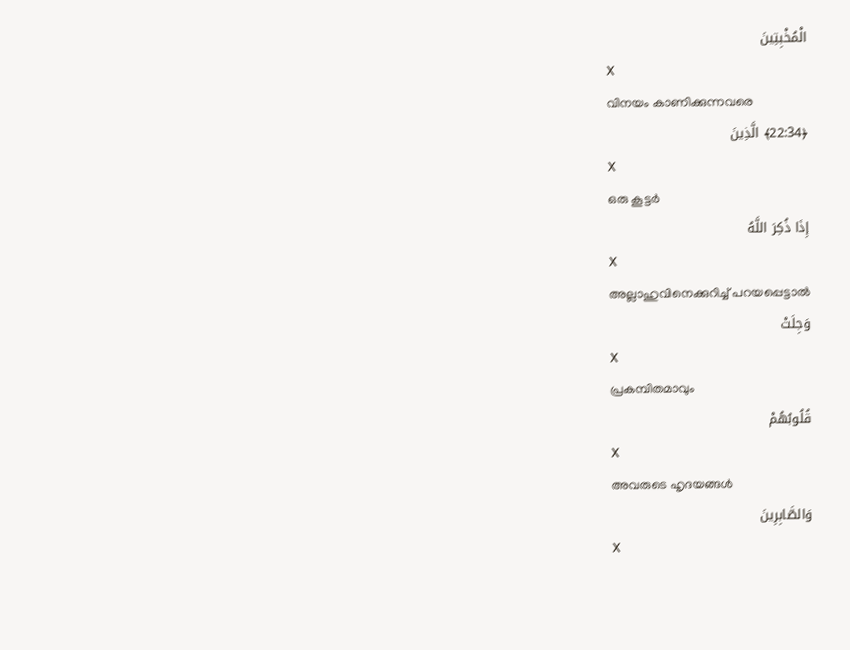الْمُخْبِتِينَ
X
വിനയം കാണിക്കുന്നവരെ
﴿22:34﴾ الَّذِينَ
X
ഒരു കൂട്ടര്‍
إِذَا ذُكِرَ اللَّهُ
X
അല്ലാഹുവിനെക്കുറിച്ച് പറയപ്പെട്ടാല്‍
وَجِلَتْ
X
പ്രകമ്പിതമാവും
قُلُوبُهُمْ
X
അവരുടെ ഹൃദയങ്ങള്‍
وَالصَّابِرِينَ
X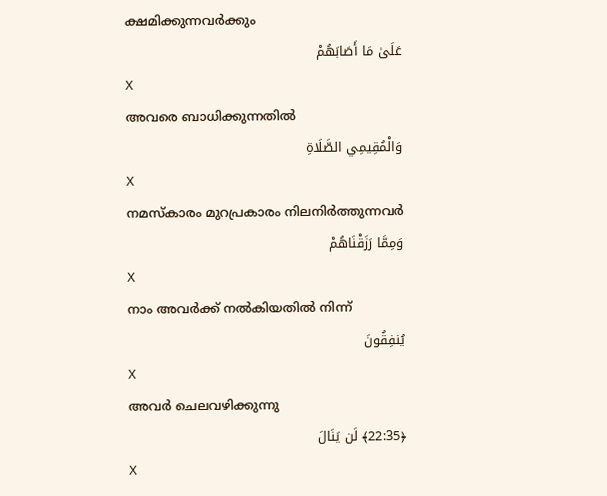ക്ഷമിക്കുന്നവര്‍ക്കും
عَلَىٰ مَا أَصَابَهُمْ
X
അവരെ ബാധിക്കുന്നതില്‍
وَالْمُقِيمِي الصَّلَاةِ
X
നമസ്കാരം മുറപ്രകാരം നിലനിര്‍ത്തുന്നവര്‍
وَمِمَّا رَزَقْنَاهُمْ
X
നാം അവര്‍ക്ക് നല്‍കിയതില്‍ നിന്ന്
يُنفِقُونَ
X
അവര്‍ ചെലവഴിക്കുന്നു
﴿22:35﴾ لَن يَنَالَ
X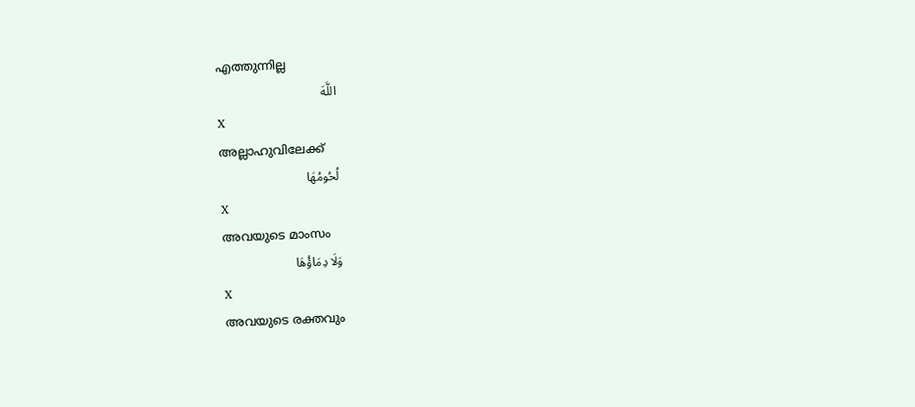എത്തുന്നില്ല
اللَّهَ
X
അല്ലാഹുവിലേക്ക്
لُحُومُهَا
X
അവയുടെ മാംസം
وَلَا دِمَاؤُهَا
X
അവയുടെ രക്തവും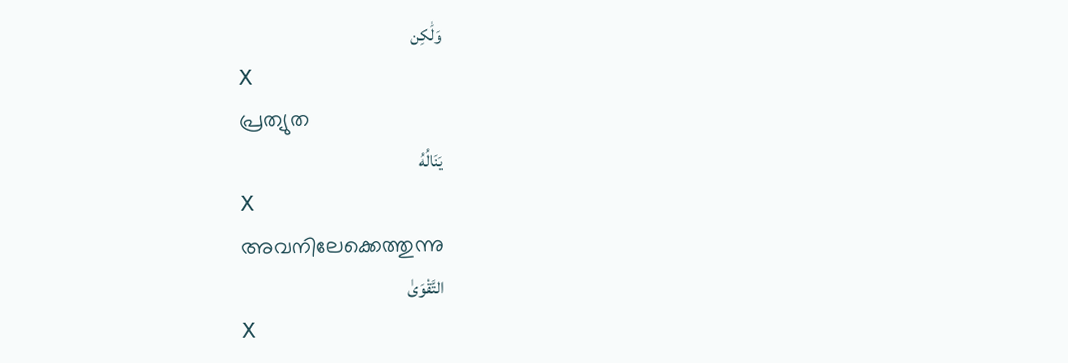وَلَٰكِن
X
പ്രത്യുത
يَنَالُهُ
X
അവനിലേക്കെത്തുന്നു
التَّقْوَىٰ
X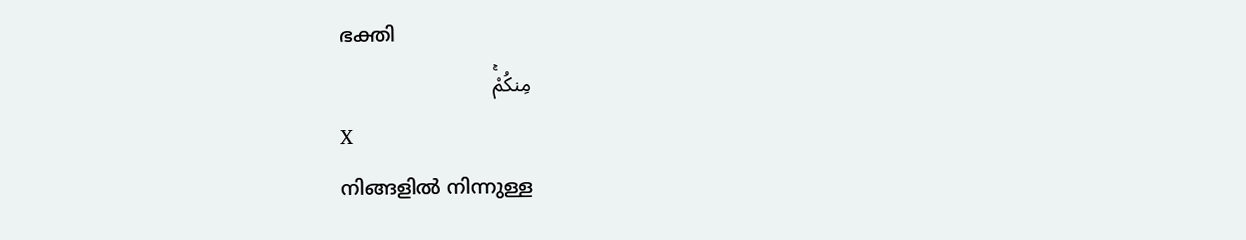ഭക്തി
مِنكُمْۚ
X
നിങ്ങളില്‍ നിന്നുള്ള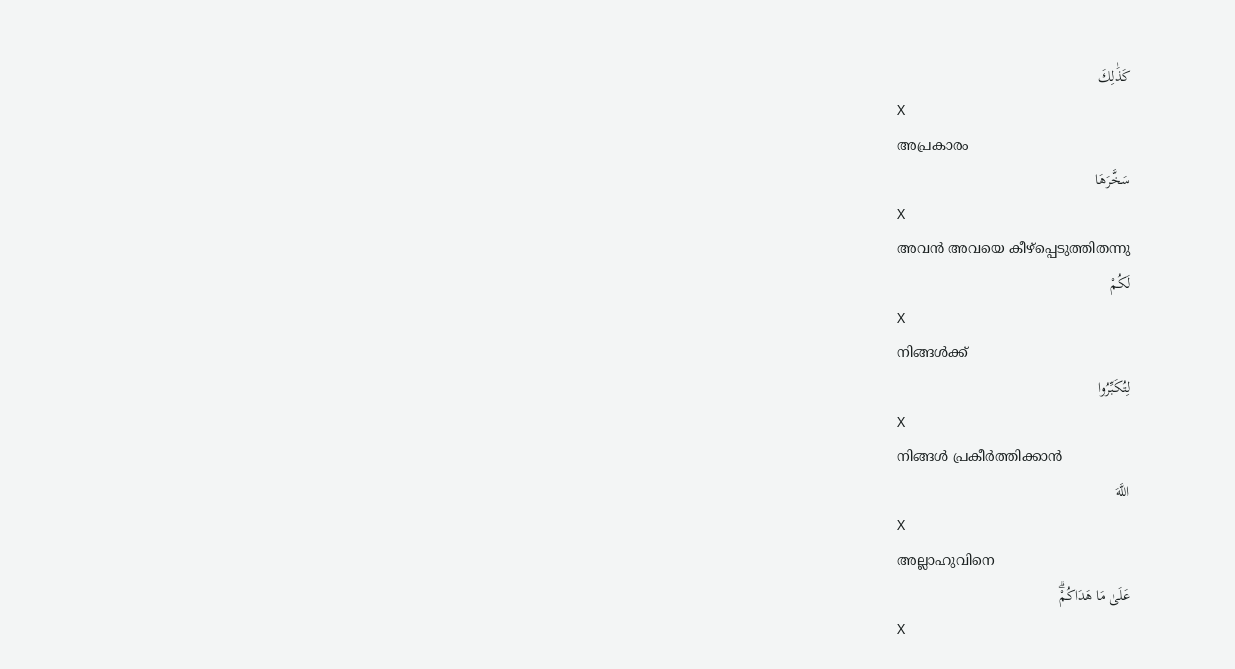كَذَٰلِكَ
X
അപ്രകാരം
سَخَّرَهَا
X
അവന്‍ അവയെ കീഴ്പ്പെടുത്തിതന്നു
لَكُمْ
X
നിങ്ങള്‍ക്ക്
لِتُكَبِّرُوا
X
നിങ്ങള്‍ പ്രകീര്‍ത്തിക്കാന്‍
اللَّهَ
X
അല്ലാഹുവിനെ
عَلَىٰ مَا هَدَاكُمْۗ
X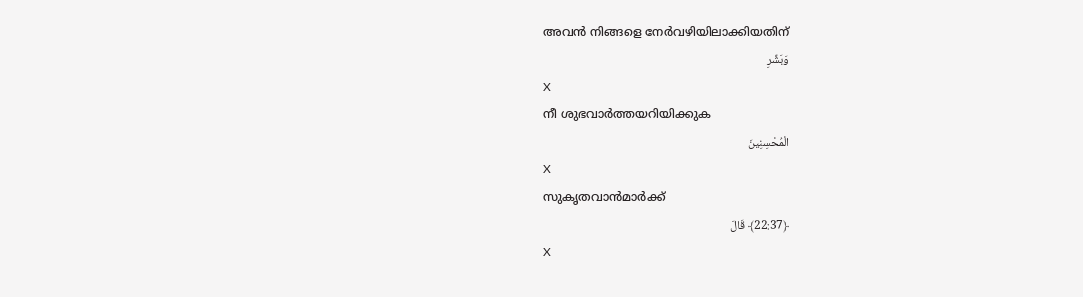അവന്‍ നിങ്ങളെ നേര്‍വഴിയിലാക്കിയതിന്
وَبَشِّرِ
X
നീ ശുഭവാര്‍ത്തയറിയിക്കുക
الْمُحْسِنِينَ
X
സുകൃതവാന്‍മാര്‍ക്ക്
﴿22:37﴾ قَالَ
X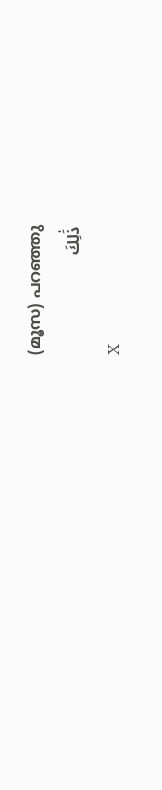(മൂസ) പറഞ്ഞു
ذَٰلِكَ
X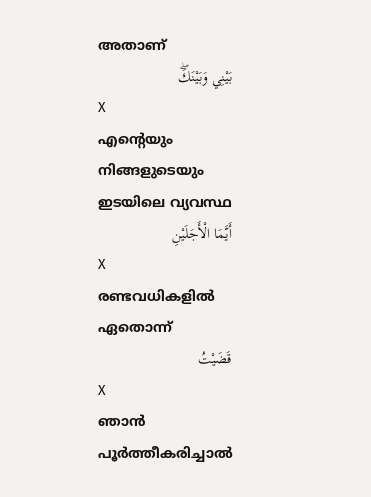അതാണ്
بَيْنِي وَبَيْنَكَۖ
X
എന്റെയും നിങ്ങളുടെയും ഇടയിലെ വ്യവസ്ഥ
أَيَّمَا الْأَجَلَيْنِ
X
രണ്ടവധികളില്‍ ഏതൊന്ന്
قَضَيْتُ
X
ഞാന്‍ പൂര്‍ത്തീകരിച്ചാല്‍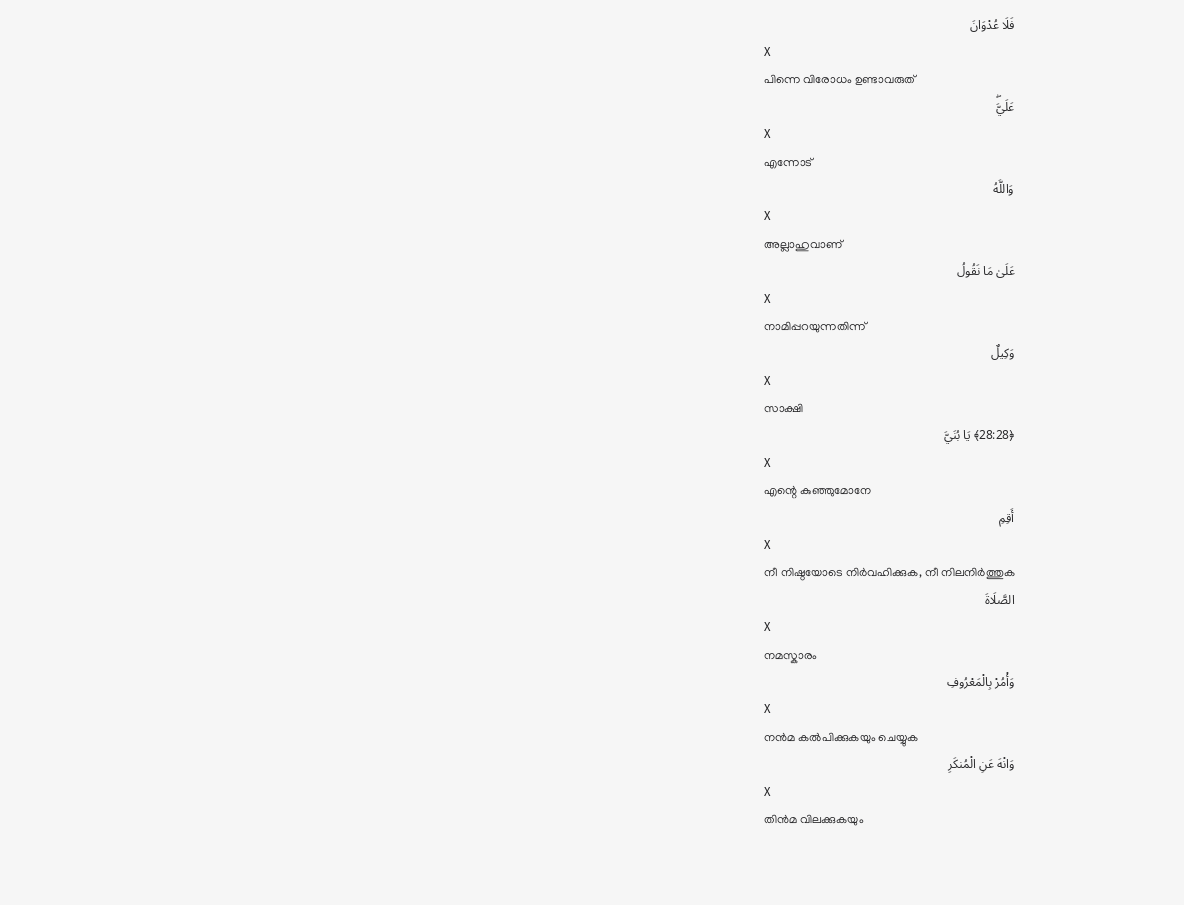فَلَا عُدْوَانَ
X
പിന്നെ വിരോധം ഉണ്ടാവരുത്
عَلَيَّۖ
X
എന്നോട്
وَاللَّهُ
X
അല്ലാഹുവാണ്
عَلَىٰ مَا نَقُولُ
X
നാമിപ്പറയുന്നതിന്ന്
وَكِيلٌ
X
സാക്ഷി
﴿28:28﴾ يَا بُنَيَّ
X
എന്റെ കുഞ്ഞുമോനേ
أَقِمِ
X
നീ നിഷ്ഠയോടെ നിര്‍വഹിക്കുക, നീ നിലനിര്‍ത്തുക
الصَّلَاةَ
X
നമസ്കാരം
وَأْمُرْ بِالْمَعْرُوفِ
X
നന്‍മ കല്‍പിക്കുകയും ചെയ്യുക
وَانْهَ عَنِ الْمُنكَرِ
X
തിന്‍മ വിലക്കുകയും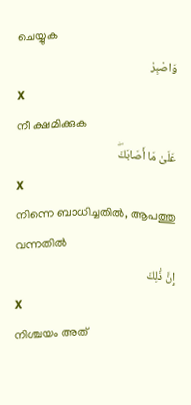ചെയ്യുക
وَاصْبِرْ
X
നീ ക്ഷമിക്കുക
عَلَىٰ مَا أَصَابَكَۖ
X
നിന്നെ ബാധിച്ചതില്‍, ആപത്തു വന്നതില്‍
إِنَّ ذَٰلِكَ
X
നിശ്ചയം അത്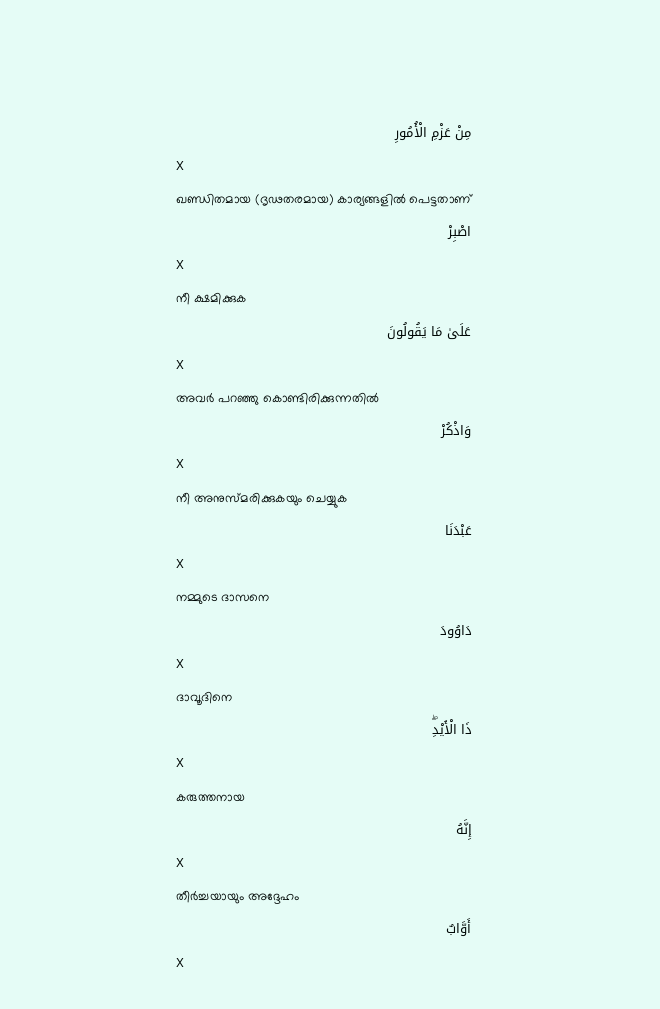مِنْ عَزْمِ الْأُمُورِ
X
ഖണ്ഡിതമായ (ദൃഢതരമായ) കാര്യങ്ങളില്‍ പെട്ടതാണ്
اصْبِرْ
X
നീ ക്ഷമിക്കുക
عَلَىٰ مَا يَقُولُونَ
X
അവര്‍ പറഞ്ഞു കൊണ്ടിരിക്കുന്നതില്‍
وَاذْكُرْ
X
നീ അനുസ്മരിക്കുകയും ചെയ്യുക
عَبْدَنَا
X
നമ്മുടെ ദാസനെ
دَاوُودَ
X
ദാവൂദിനെ
ذَا الْأَيْدِۖ
X
കരുത്തനായ
إِنَّهُ
X
തീര്‍ച്ചയായും അദ്ദേഹം
أَوَّابٌ
X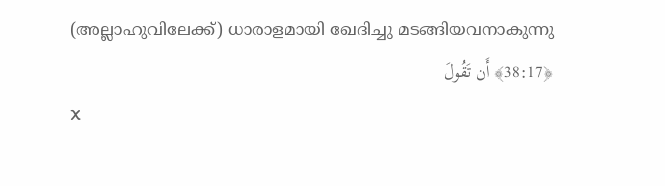(അല്ലാഹുവിലേക്ക്) ധാരാളമായി ഖേദിച്ചു മടങ്ങിയവനാകുന്നു
﴿38:17﴾ أَن تَقُولَ
X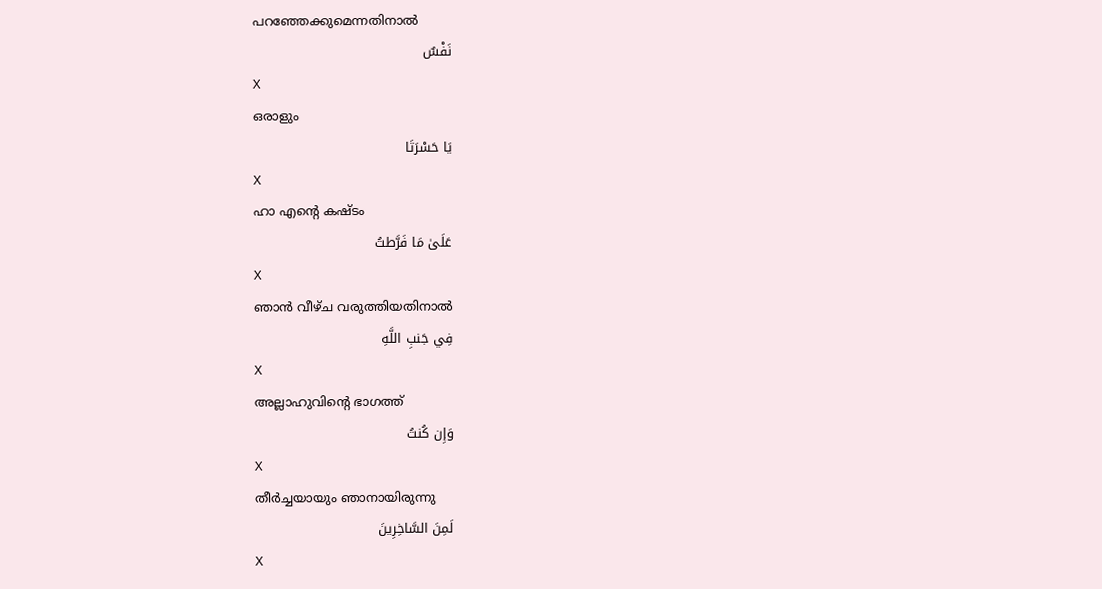പറഞ്ഞേക്കുമെന്നതിനാല്‍
نَفْسٌ
X
ഒരാളും
يَا حَسْرَتَا
X
ഹാ എന്റെ കഷ്ടം
عَلَىٰ مَا فَرَّطتُ
X
ഞാന്‍ വീഴ്ച വരുത്തിയതിനാല്‍
فِي جَنبِ اللَّهِ
X
അല്ലാഹുവിന്റെ ഭാഗത്ത്
وَإِن كُنتُ
X
തീര്‍ച്ചയായും ഞാനായിരുന്നു
لَمِنَ السَّاخِرِينَ
X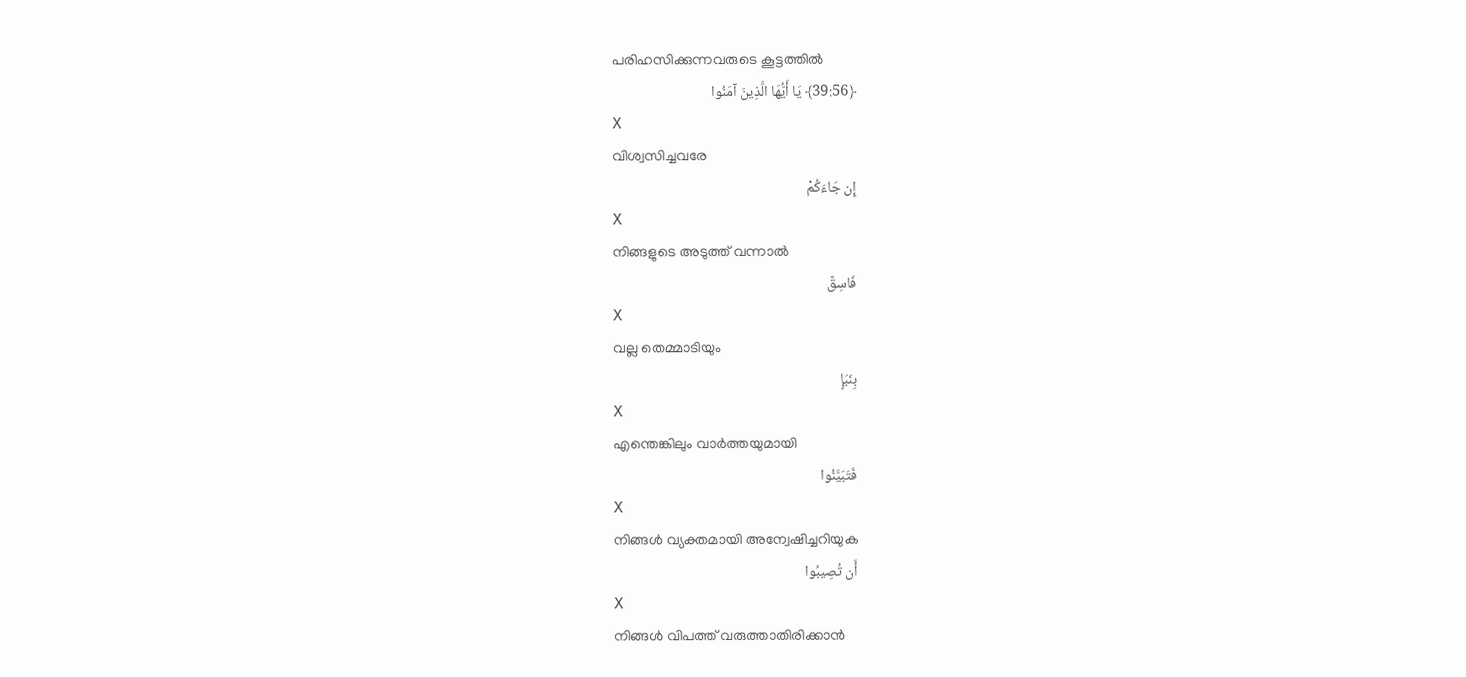പരിഹസിക്കുന്നവരുടെ കൂട്ടത്തില്‍
﴿39:56﴾ يَا أَيُّهَا الَّذِينَ آمَنُوا
X
വിശ്വസിച്ചവരേ
إِن جَاءَكُمْ
X
നിങ്ങളുടെ അടുത്ത് വന്നാല്‍
فَاسِقٌ
X
വല്ല തെമ്മാടിയും
بِنَبَإٍ
X
എന്തെങ്കിലും വാര്‍ത്തയുമായി
فَتَبَيَّنُوا
X
നിങ്ങള്‍ വ്യക്തമായി അന്വേഷിച്ചറിയുക
أَن تُصِيبُوا
X
നിങ്ങള്‍ വിപത്ത് വരുത്താതിരിക്കാന്‍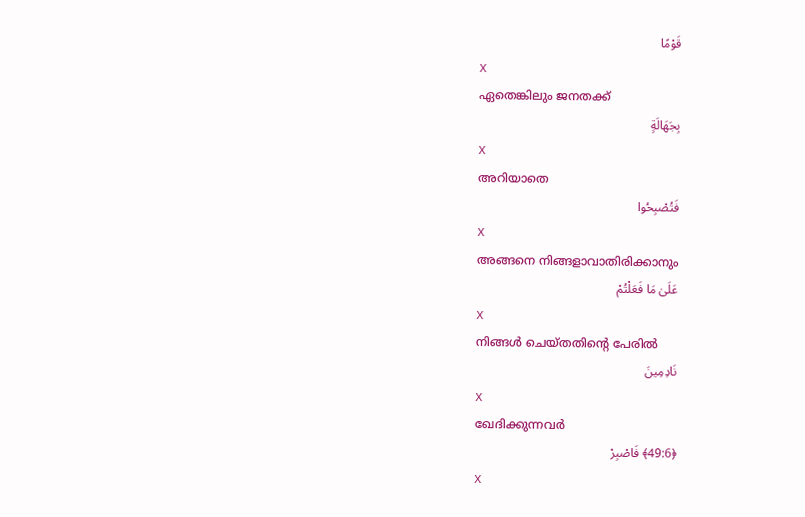قَوْمًا
X
ഏതെങ്കിലും ജനതക്ക്
بِجَهَالَةٍ
X
അറിയാതെ
فَتُصْبِحُوا
X
അങ്ങനെ നിങ്ങളാവാതിരിക്കാനും
عَلَىٰ مَا فَعَلْتُمْ
X
നിങ്ങള്‍ ചെയ്തതിന്റെ പേരില്‍
نَادِمِينَ
X
ഖേദിക്കുന്നവര്‍
﴿49:6﴾ فَاصْبِرْ
X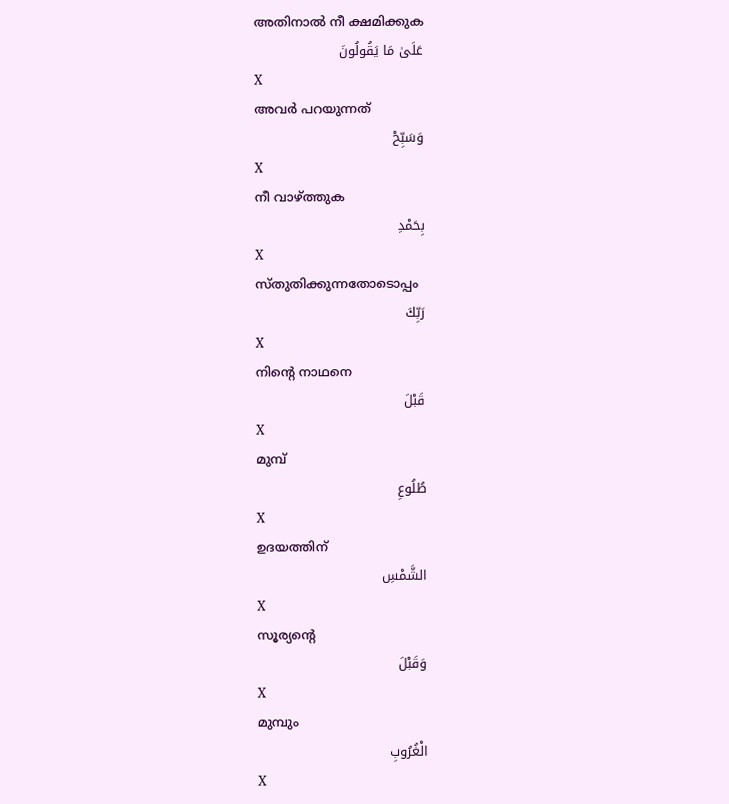അതിനാല്‍ നീ ക്ഷമിക്കുക
عَلَىٰ مَا يَقُولُونَ
X
അവര്‍ പറയുന്നത്
وَسَبِّحْ
X
നീ വാഴ്ത്തുക
بِحَمْدِ
X
സ്തുതിക്കുന്നതോടൊപ്പം
رَبِّكَ
X
നിന്റെ നാഥനെ
قَبْلَ
X
മുമ്പ്
طُلُوعِ
X
ഉദയത്തിന്
الشَّمْسِ
X
സൂര്യന്റെ
وَقَبْلَ
X
മുമ്പും
الْغُرُوبِ
X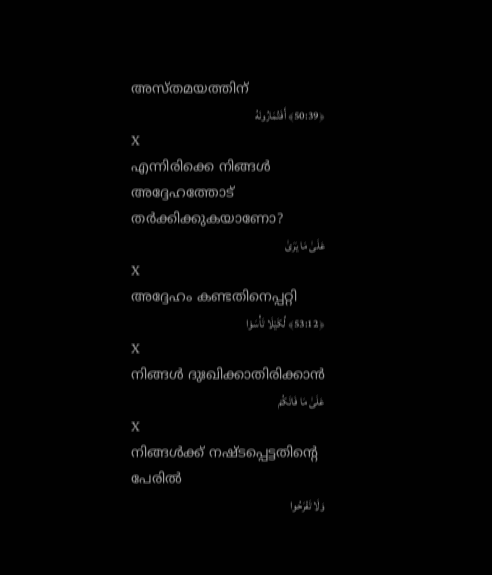അസ്തമയത്തിന്
﴿50:39﴾ أَفَتُمَارُونَهُ
X
എന്നിരിക്കെ നിങ്ങള്‍ അദ്ദേഹത്തോട് തര്‍ക്കിക്കുകയാണോ?
عَلَىٰ مَا يَرَىٰ
X
അദ്ദേഹം കണ്ടതിനെപ്പറ്റി
﴿53:12﴾ لِّكَيْلَا تَأْسَوْا
X
നിങ്ങള്‍ ദുഃഖിക്കാതിരിക്കാന്‍
عَلَىٰ مَا فَاتَكُمْ
X
നിങ്ങള്‍ക്ക് നഷ്ടപ്പെട്ടതിന്റെ പേരില്‍
وَلَا تَفْرَحُوا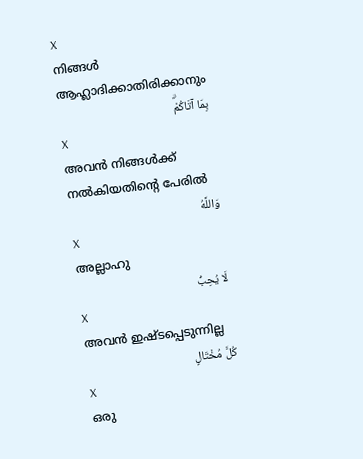X
നിങ്ങള്‍ ആഹ്ലാദിക്കാതിരിക്കാനും
بِمَا آتَاكُمْۗ
X
അവന്‍ നിങ്ങള്‍ക്ക് നല്‍കിയതിന്റെ പേരില്‍
وَاللَّهُ
X
അല്ലാഹു
لَا يُحِبُّ
X
അവന്‍ ഇഷ്ടപ്പെടുന്നില്ല
كُلَّ مُخْتَالٍ
X
ഒരു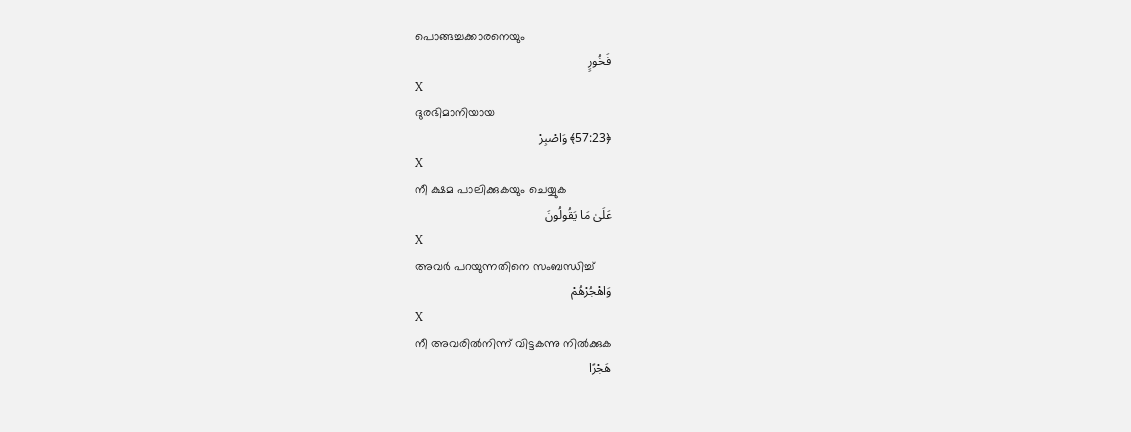പൊങ്ങച്ചക്കാരനെയും
فَخُورٍ
X
ദുരഭിമാനിയായ
﴿57:23﴾ وَاصْبِرْ
X
നീ ക്ഷമ പാലിക്കുകയും ചെയ്യുക
عَلَىٰ مَا يَقُولُونَ
X
അവര്‍ പറയുന്നതിനെ സംബന്ധിച്ച്
وَاهْجُرْهُمْ
X
നീ അവരില്‍നിന്ന് വിട്ടകന്നു നില്‍ക്കുക
هَجْرًا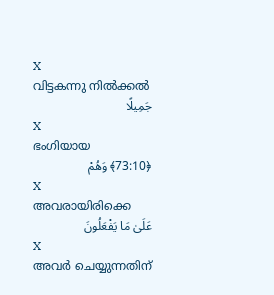X
വിട്ടകന്നു നില്‍ക്കല്‍
جَمِيلًا
X
ഭംഗിയായ
﴿73:10﴾ وَهُمْ
X
അവരായിരിക്കെ
عَلَىٰ مَا يَفْعَلُونَ
X
അവര്‍ ചെയ്യുന്നതിന്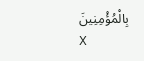بِالْمُؤْمِنِينَ
X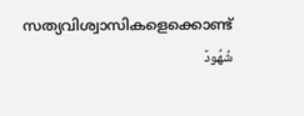സത്യവിശ്വാസികളെക്കൊണ്ട്
شُهُودٌ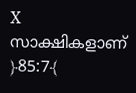X
സാക്ഷികളാണ്
﴿85:7﴾